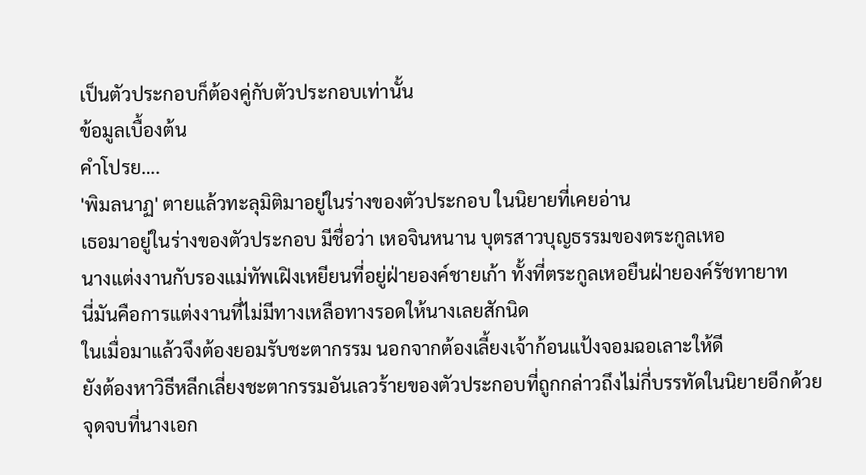เป็นตัวประกอบก็ต้องคู่กับตัวประกอบเท่านั้น
ข้อมูลเบื้องต้น
คำโปรย….
'พิมลนาฏ' ตายแล้วทะลุมิติมาอยู่ในร่างของตัวประกอบ ในนิยายที่เคยอ่าน
เธอมาอยู่ในร่างของตัวประกอบ มีชื่อว่า เหอจินหนาน บุตรสาวบุญธรรมของตระกูลเหอ
นางแต่งงานกับรองแม่ทัพเฝิงเหยียนที่อยู่ฝ่ายองค์ชายเก้า ทั้งที่ตระกูลเหอยืนฝ่ายองค์รัชทายาท
นี่มันคือการแต่งงานที่ไม่มีทางเหลือทางรอดให้นางเลยสักนิด
ในเมื่อมาแล้วจึงต้องยอมรับชะตากรรม นอกจากต้องเลี้ยงเจ้าก้อนแป้งจอมฉอเลาะให้ดี
ยังต้องหาวิธีหลีกเลี่ยงชะตากรรมอันเลวร้ายของตัวประกอบที่ถูกกล่าวถึงไม่กี่บรรทัดในนิยายอีกด้วย
จุดจบที่นางเอก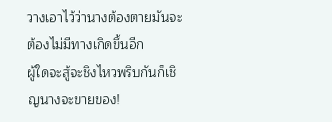วางเอาไว้ว่านางต้องตายมันจะต้องไม่มีทางเกิดขึ้นอีก
ผู้ใดจะสู้จะชิงไหวพริบกันก็เชิญนางจะขายของ!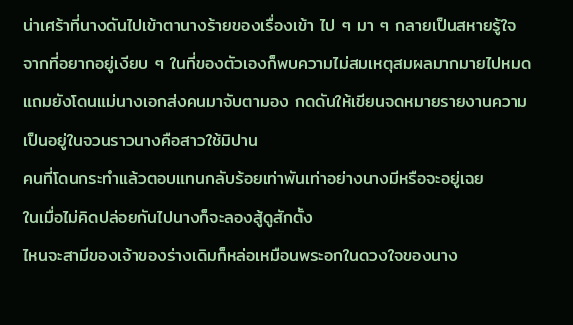น่าเศร้าที่นางดันไปเข้าตานางร้ายของเรื่องเข้า ไป ๆ มา ๆ กลายเป็นสหายรู้ใจ
จากที่อยากอยู่เงียบ ๆ ในที่ของตัวเองก็พบความไม่สมเหตุสมผลมากมายไปหมด
แถมยังโดนแม่นางเอกส่งคนมาจับตามอง กดดันให้เขียนจดหมายรายงานความเป็นอยู่ในจวนราวนางคือสาวใช้มิปาน
คนที่โดนกระทำแล้วตอบแทนกลับร้อยเท่าพันเท่าอย่างนางมีหรือจะอยู่เฉย
ในเมื่อไม่คิดปล่อยกันไปนางก็จะลองสู้ดูสักตั้ง
ไหนจะสามีของเจ้าของร่างเดิมก็หล่อเหมือนพระอกในดวงใจของนาง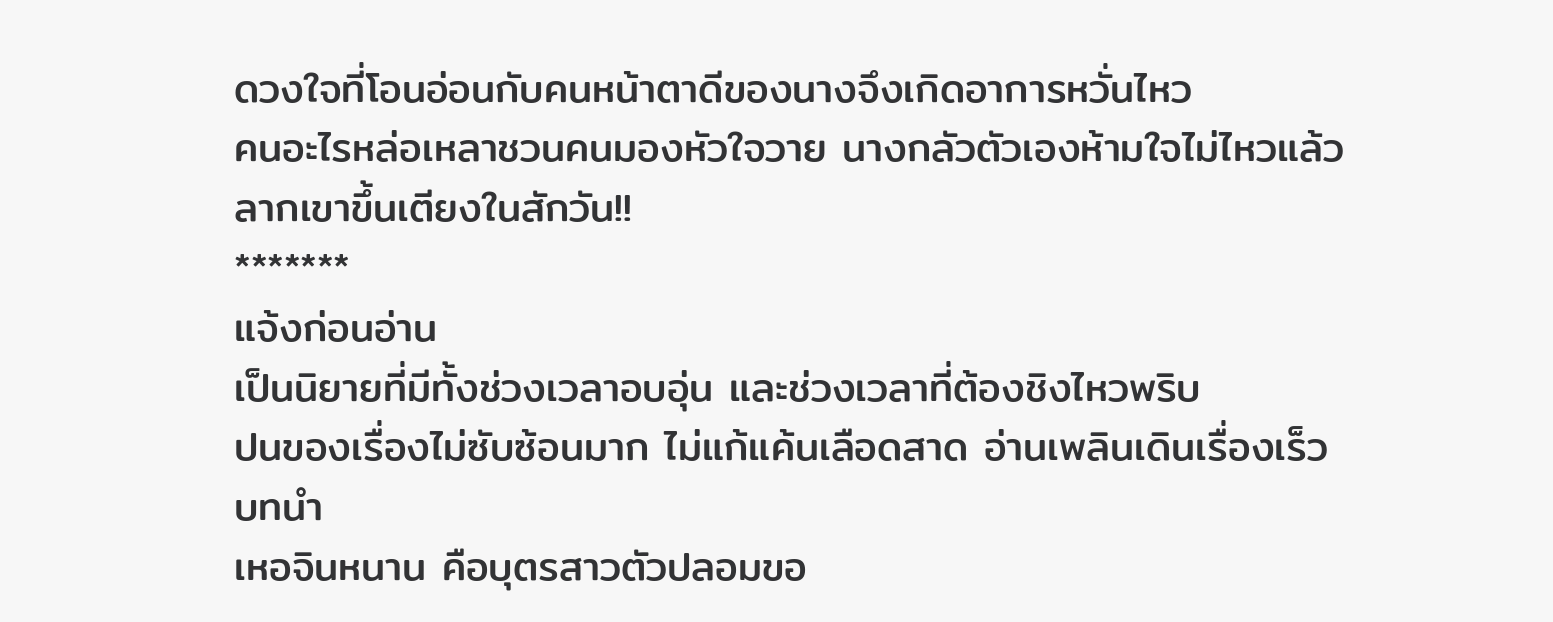ดวงใจที่โอนอ่อนกับคนหน้าตาดีของนางจึงเกิดอาการหวั่นไหว
คนอะไรหล่อเหลาชวนคนมองหัวใจวาย นางกลัวตัวเองห้ามใจไม่ไหวแล้วลากเขาขึ้นเตียงในสักวัน!!
*******
แจ้งก่อนอ่าน
เป็นนิยายที่มีทั้งช่วงเวลาอบอุ่น และช่วงเวลาที่ต้องชิงไหวพริบ
ปนของเรื่องไม่ซับซ้อนมาก ไม่แก้แค้นเลือดสาด อ่านเพลินเดินเรื่องเร็ว
บทนำ
เหอจินหนาน คือบุตรสาวตัวปลอมขอ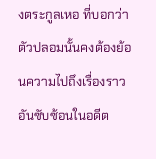งตระกูลเหอ ที่บอกว่าตัวปลอมนั้นคงต้องย้อนความไปถึงเรื่องราวอันซับซ้อนในอดีต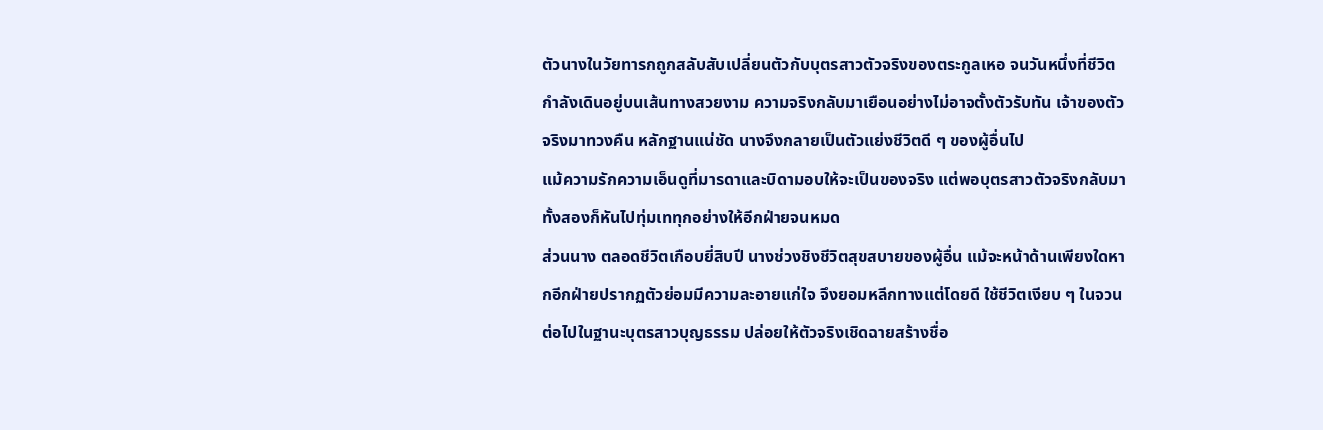ตัวนางในวัยทารกถูกสลับสับเปลี่ยนตัวกับบุตรสาวตัวจริงของตระกูลเหอ จนวันหนึ่งที่ชีวิตกำลังเดินอยู่บนเส้นทางสวยงาม ความจริงกลับมาเยือนอย่างไม่อาจตั้งตัวรับทัน เจ้าของตัวจริงมาทวงคืน หลักฐานแน่ชัด นางจึงกลายเป็นตัวแย่งชีวิตดี ๆ ของผู้อื่นไป
แม้ความรักความเอ็นดูที่มารดาและบิดามอบให้จะเป็นของจริง แต่พอบุตรสาวตัวจริงกลับมาทั้งสองก็หันไปทุ่มเททุกอย่างให้อีกฝ่ายจนหมด
ส่วนนาง ตลอดชีวิตเกือบยี่สิบปี นางช่วงชิงชีวิตสุขสบายของผู้อื่น แม้จะหน้าด้านเพียงใดหากอีกฝ่ายปรากฏตัวย่อมมีความละอายแก่ใจ จึงยอมหลีกทางแต่โดยดี ใช้ชีวิตเงียบ ๆ ในจวนต่อไปในฐานะบุตรสาวบุญธรรม ปล่อยให้ตัวจริงเชิดฉายสร้างชื่อ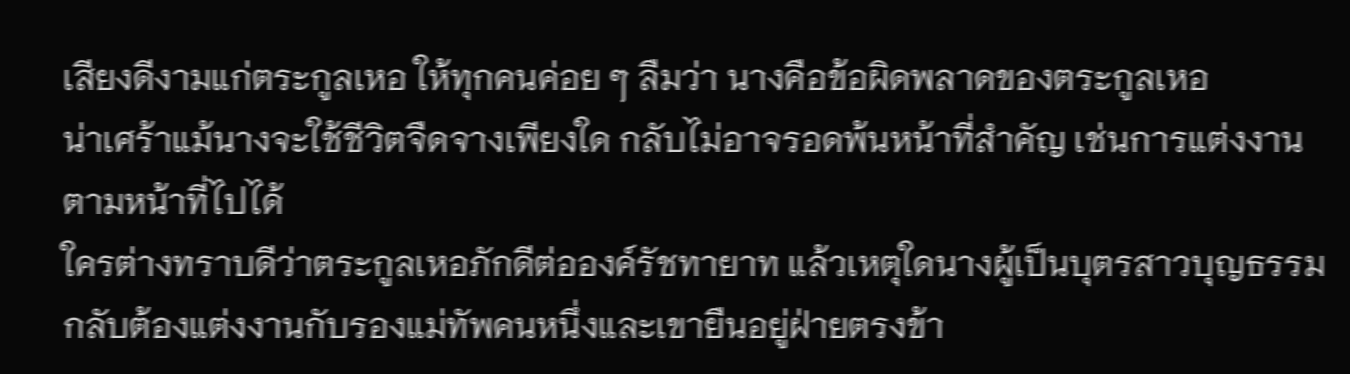เสียงดีงามแก่ตระกูลเหอ ให้ทุกคนค่อย ๆ ลืมว่า นางคือข้อผิดพลาดของตระกูลเหอ
น่าเศร้าแม้นางจะใช้ชีวิตจืดจางเพียงใด กลับไม่อาจรอดพ้นหน้าที่สำคัญ เช่นการแต่งงานตามหน้าที่ไปได้
ใครต่างทราบดีว่าตระกูลเหอภักดีต่อองค์รัชทายาท แล้วเหตุใดนางผู้เป็นบุตรสาวบุญธรรมกลับต้องแต่งงานกับรองแม่ทัพคนหนึ่งและเขายืนอยู่ฝ่ายตรงข้า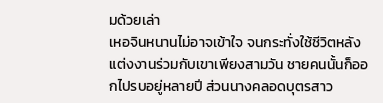มด้วยเล่า
เหอจินหนานไม่อาจเข้าใจ จนกระทั่งใช้ชีวิตหลังแต่งงานร่วมกับเขาเพียงสามวัน ชายคนนั้นก็ออกไปรบอยู่หลายปี ส่วนนางคลอดบุตรสาว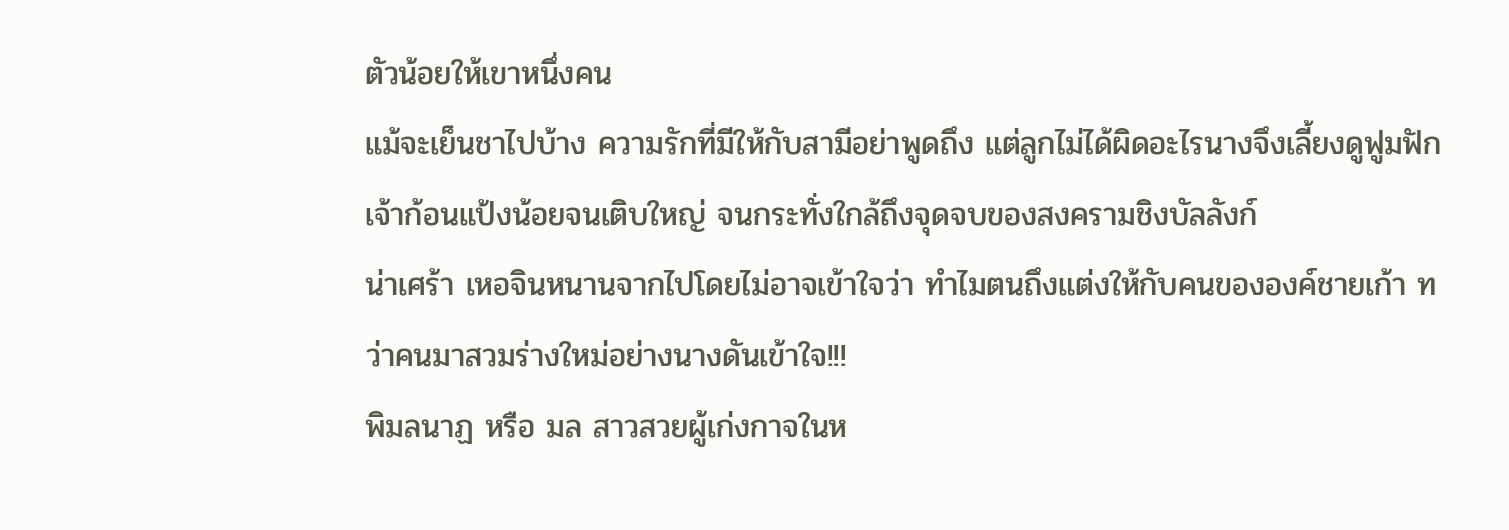ตัวน้อยให้เขาหนึ่งคน
แม้จะเย็นชาไปบ้าง ความรักที่มีให้กับสามีอย่าพูดถึง แต่ลูกไม่ได้ผิดอะไรนางจึงเลี้ยงดูฟูมฟักเจ้าก้อนแป้งน้อยจนเติบใหญ่ จนกระทั่งใกล้ถึงจุดจบของสงครามชิงบัลลังก์
น่าเศร้า เหอจินหนานจากไปโดยไม่อาจเข้าใจว่า ทำไมตนถึงแต่งให้กับคนขององค์ชายเก้า ทว่าคนมาสวมร่างใหม่อย่างนางดันเข้าใจ!!!
พิมลนาฏ หรือ มล สาวสวยผู้เก่งกาจในห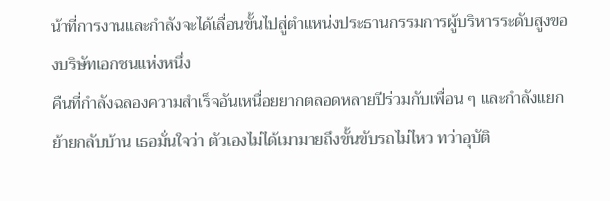น้าที่การงานและกำลังจะได้เลื่อนขั้นไปสู่ตำแหน่งประธานกรรมการผู้บริหารระดับสูงของบริษัทเอกชนแห่งหนึ่ง
คืนที่กำลังฉลองความสำเร็จอันเหนื่อยยากตลอดหลายปีร่วมกับเพื่อน ๆ และกำลังแยกย้ายกลับบ้าน เธอมั่นใจว่า ตัวเองไม่ได้เมามายถึงขั้นขับรถไม่ไหว ทว่าอุบัติ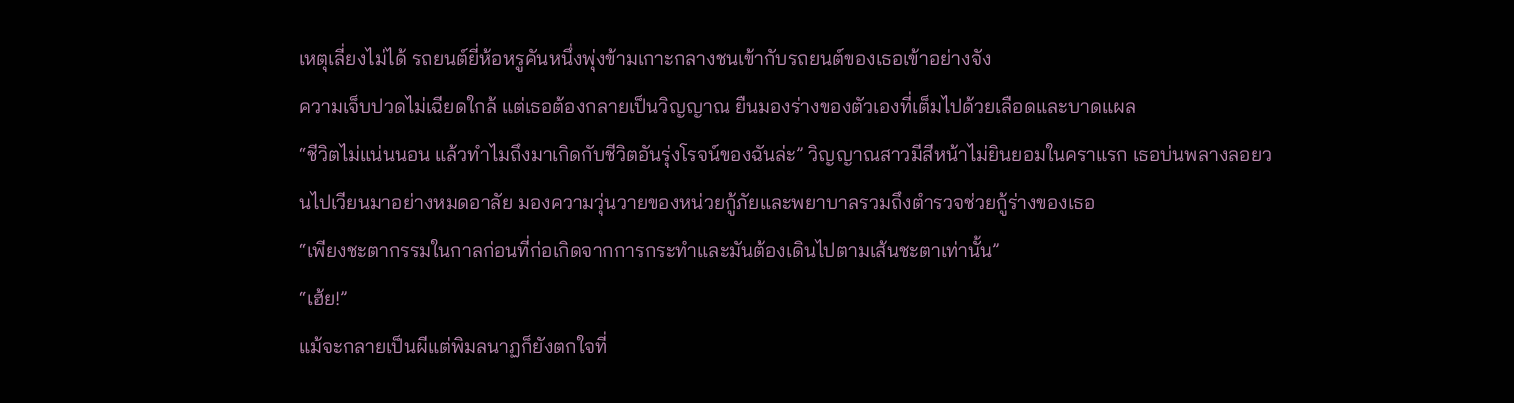เหตุเลี่ยงไม่ได้ รถยนต์ยี่ห้อหรูคันหนึ่งพุ่งข้ามเกาะกลางชนเข้ากับรถยนต์ของเธอเข้าอย่างจัง
ความเจ็บปวดไม่เฉียดใกล้ แต่เธอต้องกลายเป็นวิญญาณ ยืนมองร่างของตัวเองที่เต็มไปด้วยเลือดและบาดแผล
“ชีวิตไม่แน่นนอน แล้วทำไมถึงมาเกิดกับชีวิตอันรุ่งโรจน์ของฉันล่ะ” วิญญาณสาวมีสีหน้าไม่ยินยอมในคราแรก เธอบ่นพลางลอยวนไปเวียนมาอย่างหมดอาลัย มองความวุ่นวายของหน่วยกู้ภัยและพยาบาลรวมถึงตำรวจช่วยกู้ร่างของเธอ
“เพียงชะตากรรมในกาลก่อนที่ก่อเกิดจากการกระทำและมันต้องเดินไปตามเส้นชะตาเท่านั้น”
“เฮ้ย!”
แม้จะกลายเป็นผีแต่พิมลนาฏก็ยังตกใจที่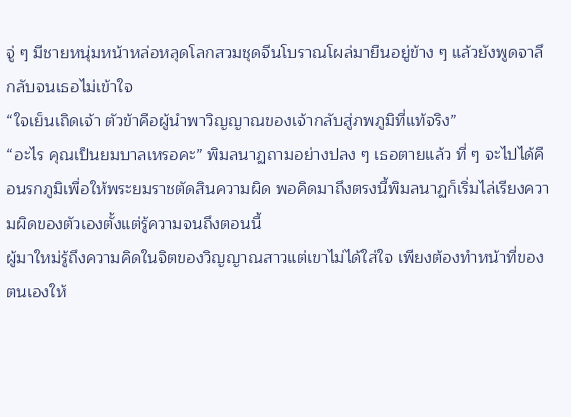จู่ ๆ มีชายหนุ่มหน้าหล่อหลุดโลกสวมชุดจีนโบราณโผล่มายืนอยู่ข้าง ๆ แล้วยังพูดจาลึกลับจนเธอไม่เข้าใจ
“ใจเย็นเถิดเจ้า ตัวข้าคือผู้นำพาวิญญาณของเจ้ากลับสู่ภพภูมิที่แท้จริง”
“อะไร คุณเป็นยมบาลเหรอคะ” พิมลนาฏถามอย่างปลง ๆ เธอตายแล้ว ที่ ๆ จะไปได้คือนรกภูมิเพื่อให้พระยมราชตัดสินความผิด พอคิดมาถึงตรงนี้พิมลนาฏก็เริ่มไล่เรียงความผิดของตัวเองตั้งแต่รู้ความจนถึงตอนนี้
ผู้มาใหม่รู้ถึงความคิดในจิตของวิญญาณสาวแต่เขาไม่ได้ใส่ใจ เพียงต้องทำหน้าที่ของตนเองให้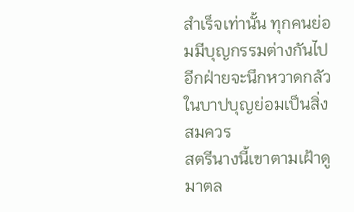สำเร็จเท่านั้น ทุกคนย่อมมีบุญกรรมต่างกันไป อีกฝ่ายจะนึกหวาดกลัวในบาปบุญย่อมเป็นสิ่งสมควร
สตรีนางนี้เขาตามเฝ้าดูมาตล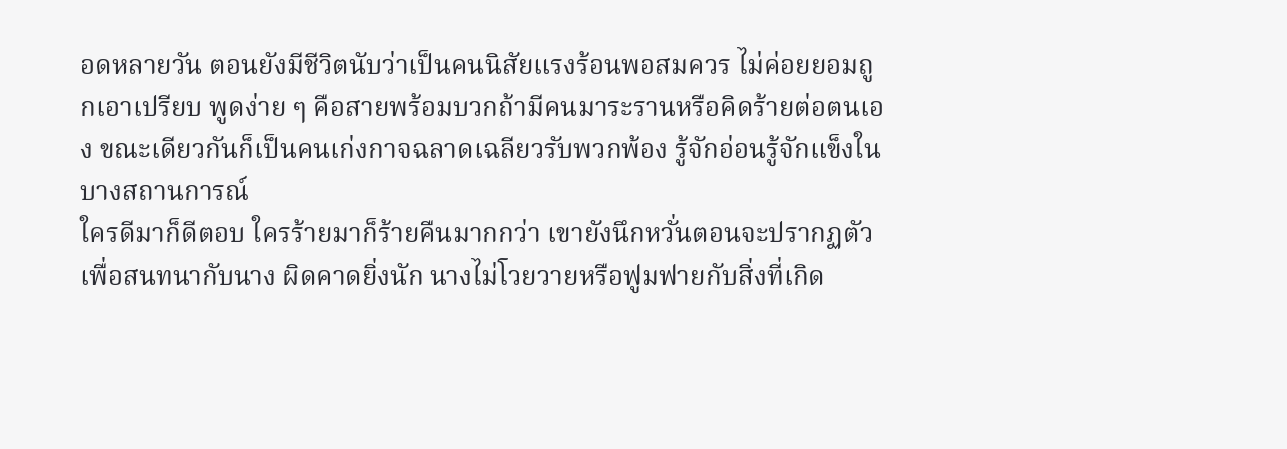อดหลายวัน ตอนยังมีชีวิตนับว่าเป็นคนนิสัยแรงร้อนพอสมควร ไม่ค่อยยอมถูกเอาเปรียบ พูดง่าย ๆ คือสายพร้อมบวกถ้ามีคนมาระรานหรือคิดร้ายต่อตนเอง ขณะเดียวกันก็เป็นคนเก่งกาจฉลาดเฉลียวรับพวกพ้อง รู้จักอ่อนรู้จักแข็งในบางสถานการณ์
ใครดีมาก็ดีตอบ ใครร้ายมาก็ร้ายคืนมากกว่า เขายังนึกหวั่นตอนจะปรากฏตัวเพื่อสนทนากับนาง ผิดคาดยิ่งนัก นางไม่โวยวายหรือฟูมฟายกับสิ่งที่เกิด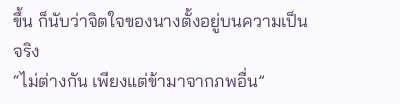ขึ้น ก็นับว่าจิตใจของนางตั้งอยู่บนความเป็นจริง
“ไม่ต่างกัน เพียงแต่ข้ามาจากภพอื่น”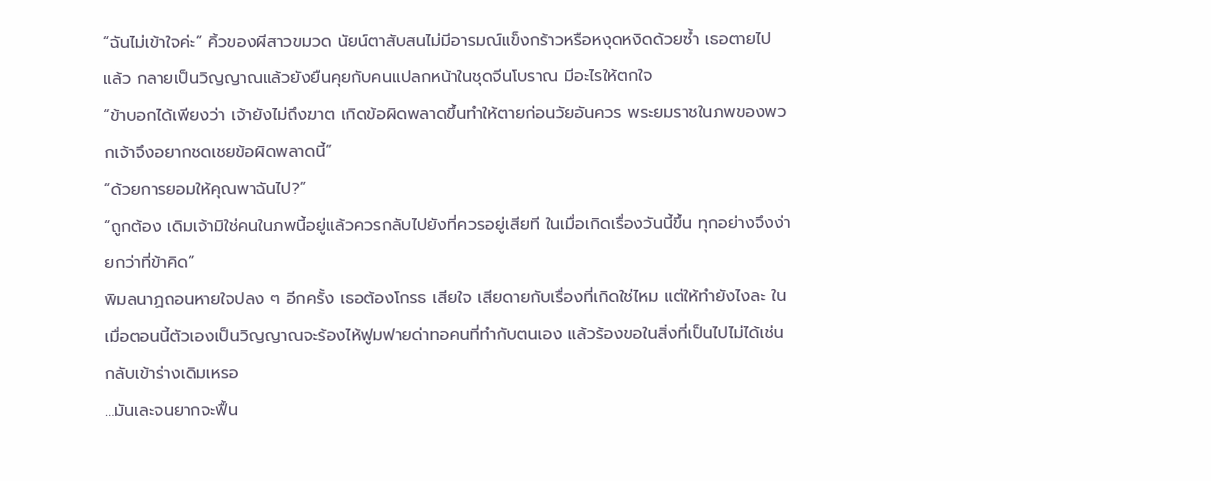“ฉันไม่เข้าใจค่ะ” คิ้วของผีสาวขมวด นัยน์ตาสับสนไม่มีอารมณ์แข็งกร้าวหรือหงุดหงิดด้วยซ้ำ เธอตายไปแล้ว กลายเป็นวิญญาณแล้วยังยืนคุยกับคนแปลกหน้าในชุดจีนโบราณ มีอะไรให้ตกใจ
“ข้าบอกได้เพียงว่า เจ้ายังไม่ถึงฆาต เกิดข้อผิดพลาดขึ้นทำให้ตายก่อนวัยอันควร พระยมราชในภพของพวกเจ้าจึงอยากชดเชยข้อผิดพลาดนี้”
“ด้วยการยอมให้คุณพาฉันไป?”
“ถูกต้อง เดิมเจ้ามิใช่คนในภพนี้อยู่แล้วควรกลับไปยังที่ควรอยู่เสียที ในเมื่อเกิดเรื่องวันนี้ขึ้น ทุกอย่างจึงง่ายกว่าที่ข้าคิด”
พิมลนาฏถอนหายใจปลง ๆ อีกครั้ง เธอต้องโกรธ เสียใจ เสียดายกับเรื่องที่เกิดใช่ไหม แต่ให้ทำยังไงละ ในเมื่อตอนนี้ตัวเองเป็นวิญญาณจะร้องไห้ฟูมฟายด่าทอคนที่ทำกับตนเอง แล้วร้องขอในสิ่งที่เป็นไปไม่ได้เช่นกลับเข้าร่างเดิมเหรอ
…มันเละจนยากจะฟื้น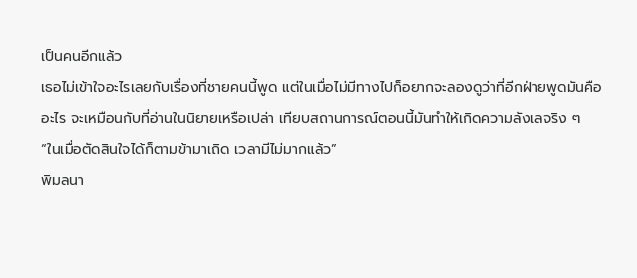เป็นคนอีกแล้ว
เธอไม่เข้าใจอะไรเลยกับเรื่องที่ชายคนนี้พูด แต่ในเมื่อไม่มีทางไปก็อยากจะลองดูว่าที่อีกฝ่ายพูดมันคืออะไร จะเหมือนกับที่อ่านในนิยายเหรือเปล่า เทียบสถานการณ์ตอนนี้มันทำให้เกิดความลังเลจริง ๆ
“ในเมื่อตัดสินใจได้ก็ตามข้ามาเถิด เวลามีไม่มากแล้ว”
พิมลนา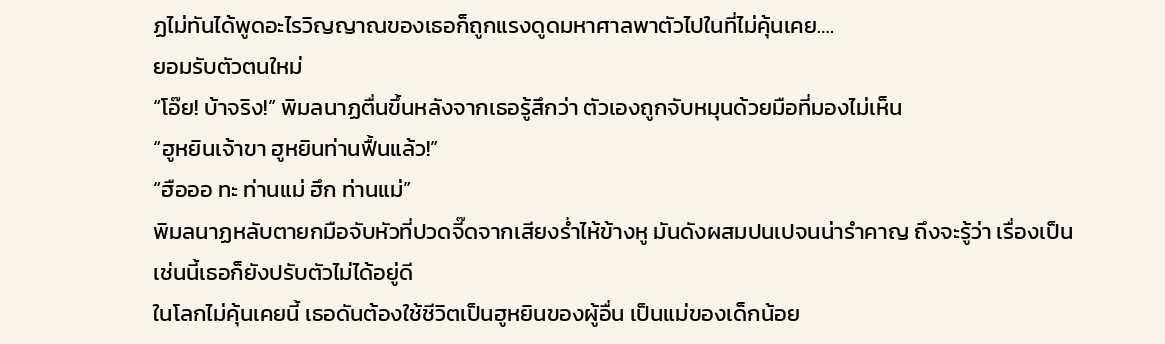ฏไม่ทันได้พูดอะไรวิญญาณของเธอก็ถูกแรงดูดมหาศาลพาตัวไปในที่ไม่คุ้นเคย….
ยอมรับตัวตนใหม่
“โอ๊ย! บ้าจริง!” พิมลนาฏตื่นขึ้นหลังจากเธอรู้สึกว่า ตัวเองถูกจับหมุนด้วยมือที่มองไม่เห็น
“ฮูหยินเจ้าขา ฮูหยินท่านฟื้นแล้ว!”
“ฮือออ ทะ ท่านแม่ ฮึก ท่านแม่”
พิมลนาฏหลับตายกมือจับหัวที่ปวดจี๊ดจากเสียงร่ำไห้ข้างหู มันดังผสมปนเปจนน่ารำคาญ ถึงจะรู้ว่า เรื่องเป็นเช่นนี้เธอก็ยังปรับตัวไม่ได้อยู่ดี
ในโลกไม่คุ้นเคยนี้ เธอดันต้องใช้ชีวิตเป็นฮูหยินของผู้อื่น เป็นแม่ของเด็กน้อย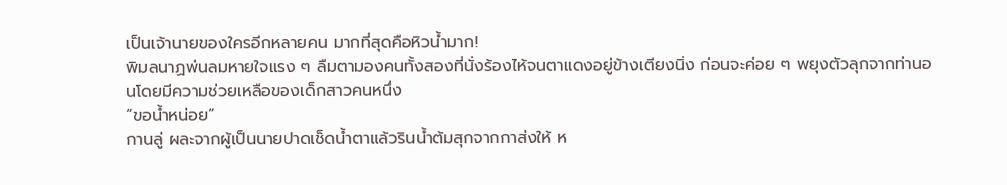เป็นเจ้านายของใครอีกหลายคน มากที่สุดคือหิวน้ำมาก!
พิมลนาฏพ่นลมหายใจแรง ๆ ลืมตามองคนทั้งสองที่นั่งร้องไห้จนตาแดงอยู่ข้างเตียงนิ่ง ก่อนจะค่อย ๆ พยุงตัวลุกจากท่านอนโดยมีความช่วยเหลือของเด็กสาวคนหนึ่ง
“ขอน้ำหน่อย”
กานลู่ ผละจากผู้เป็นนายปาดเช็ดน้ำตาแล้วรินน้ำต้มสุกจากกาส่งให้ ห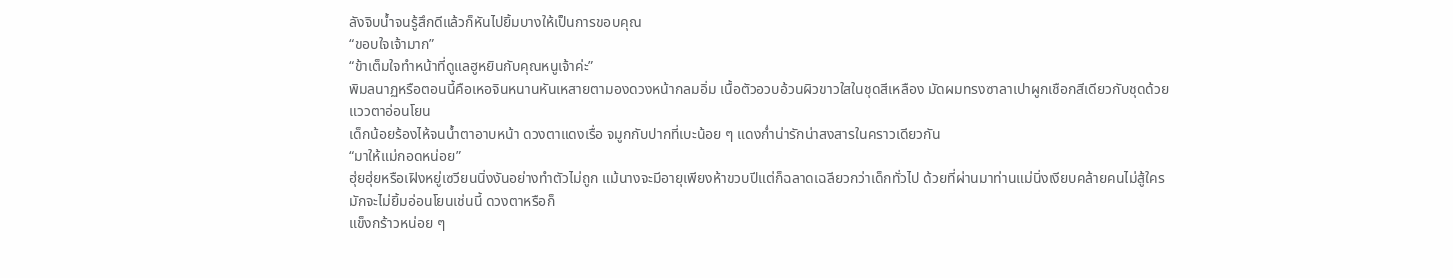ลังจิบน้ำจนรู้สึกดีแล้วก็หันไปยิ้มบางให้เป็นการขอบคุณ
“ขอบใจเจ้ามาก”
“ข้าเต็มใจทำหน้าที่ดูแลฮูหยินกับคุณหนูเจ้าค่ะ”
พิมลนาฏหรือตอนนี้คือเหอจินหนานหันเหสายตามองดวงหน้ากลมอิ่ม เนื้อตัวอวบอ้วนผิวขาวใสในชุดสีเหลือง มัดผมทรงซาลาเปาผูกเชือกสีเดียวกับชุดด้วยแววตาอ่อนโยน
เด็กน้อยร้องไห้จนน้ำตาอาบหน้า ดวงตาแดงเรื่อ จมูกกับปากที่เบะน้อย ๆ แดงก่ำน่ารักน่าสงสารในคราวเดียวกัน
“มาให้แม่กอดหน่อย”
ฮุ่ยฮุ่ยหรือเฝิงหยู่เซวียนนิ่งงันอย่างทำตัวไม่ถูก แม้นางจะมีอายุเพียงห้าขวบปีแต่ก็ฉลาดเฉลียวกว่าเด็กทั่วไป ด้วยที่ผ่านมาท่านแม่นิ่งเงียบคล้ายคนไม่สู้ใคร มักจะไม่ยิ้มอ่อนโยนเช่นนี้ ดวงตาหรือก็
แข็งกร้าวหน่อย ๆ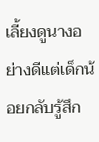เลี้ยงดูนางอย่างดีแต่เด็กน้อยกลับรู้สึก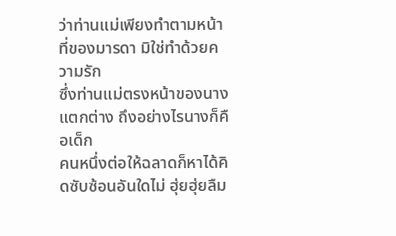ว่าท่านแม่เพียงทำตามหน้าที่ของมารดา มิใช่ทำด้วยความรัก
ซึ่งท่านแม่ตรงหน้าของนางแตกต่าง ถึงอย่างไรนางก็คือเด็ก
คนหนึ่งต่อให้ฉลาดก็หาได้คิดซับซ้อนอันใดไม่ ฮุ่ยฮุ่ยลืม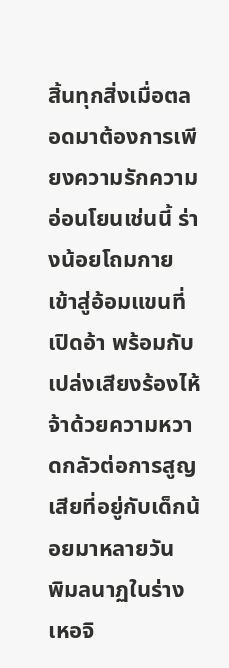สิ้นทุกสิ่งเมื่อตลอดมาต้องการเพียงความรักความอ่อนโยนเช่นนี้ ร่างน้อยโถมกายเข้าสู่อ้อมแขนที่เปิดอ้า พร้อมกับเปล่งเสียงร้องไห้จ้าด้วยความหวาดกลัวต่อการสูญเสียที่อยู่กับเด็กน้อยมาหลายวัน
พิมลนาฏในร่างเหอจิ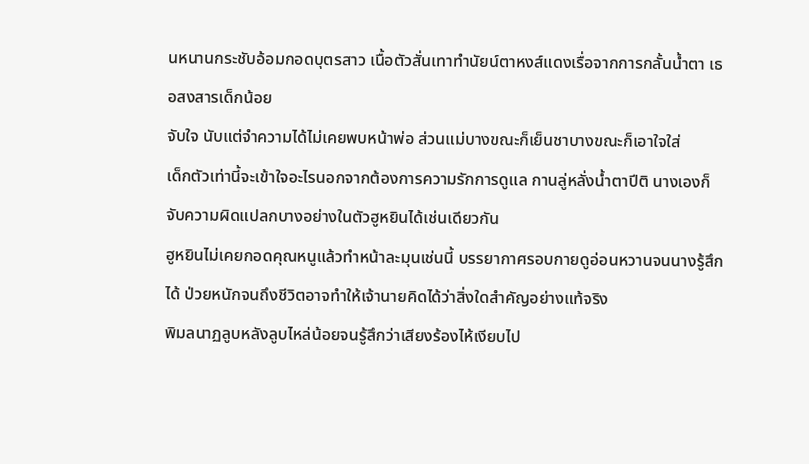นหนานกระชับอ้อมกอดบุตรสาว เนื้อตัวสั่นเทาทำนัยน์ตาหงส์แดงเรื่อจากการกลั้นน้ำตา เธอสงสารเด็กน้อย
จับใจ นับแต่จำความได้ไม่เคยพบหน้าพ่อ ส่วนแม่บางขณะก็เย็นชาบางขณะก็เอาใจใส่
เด็กตัวเท่านี้จะเข้าใจอะไรนอกจากต้องการความรักการดูแล กานลู่หลั่งน้ำตาปีติ นางเองก็จับความผิดแปลกบางอย่างในตัวฮูหยินได้เช่นเดียวกัน
ฮูหยินไม่เคยกอดคุณหนูแล้วทำหน้าละมุนเช่นนี้ บรรยากาศรอบกายดูอ่อนหวานจนนางรู้สึกได้ ป่วยหนักจนถึงชีวิตอาจทำให้เจ้านายคิดได้ว่าสิ่งใดสำคัญอย่างแท้จริง
พิมลนาฏลูบหลังลูบไหล่น้อยจนรู้สึกว่าเสียงร้องไห้เงียบไป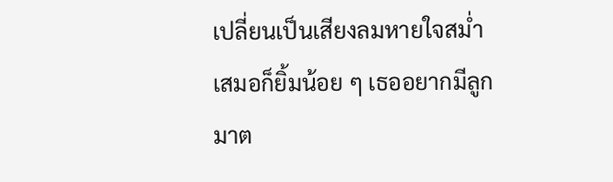เปลี่ยนเป็นเสียงลมหายใจสม่ำเสมอก็ยิ้มน้อย ๆ เธออยากมีลูกมาต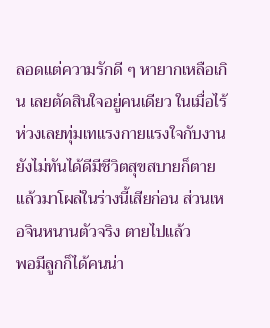ลอดแต่ความรักดี ๆ หายากเหลือเกิน เลยตัดสินใจอยู่คนเดียว ในเมื่อไร้ห่วงเลยทุ่มเทแรงกายแรงใจกับงาน
ยังไม่ทันได้ดีมีชีวิตสุขสบายก็ตายแล้วมาโผล่ในร่างนี้เสียก่อน ส่วนเหอจินหนานตัวจริง ตายไปแล้ว
พอมีลูกก็ได้คนน่า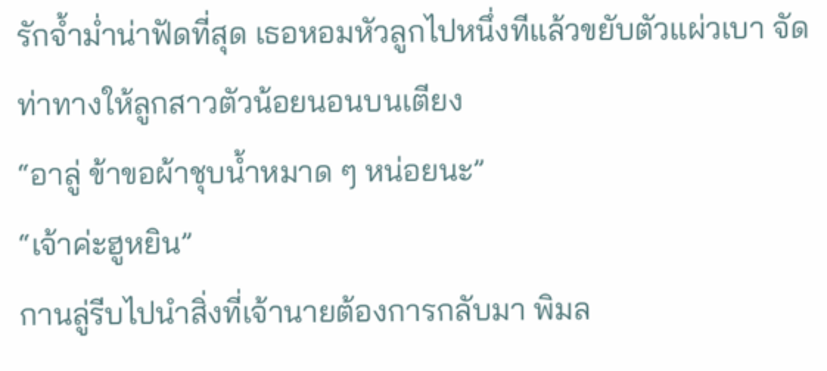รักจ้ำม่ำน่าฟัดที่สุด เธอหอมหัวลูกไปหนึ่งทีแล้วขยับตัวแผ่วเบา จัดท่าทางให้ลูกสาวตัวน้อยนอนบนเตียง
“อาลู่ ข้าขอผ้าชุบน้ำหมาด ๆ หน่อยนะ”
“เจ้าค่ะฮูหยิน”
กานลู่รีบไปนำสิ่งที่เจ้านายต้องการกลับมา พิมล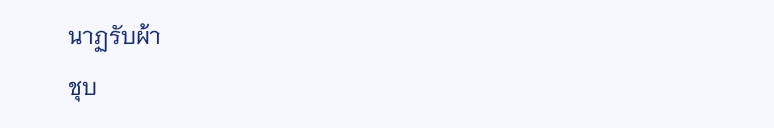นาฏรับผ้า
ชุบ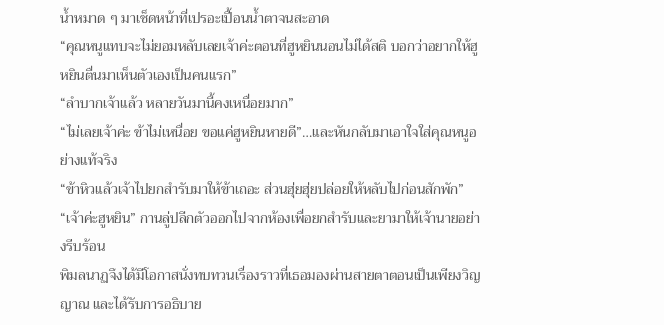น้ำหมาด ๆ มาเช็ดหน้าที่เปรอะเปื้อนน้ำตาจนสะอาด
“คุณหนูแทบจะไม่ยอมหลับเลยเจ้าค่ะตอนที่ฮูหยินนอนไม่ได้สติ บอกว่าอยากให้ฮูหยินตื่นมาเห็นตัวเองเป็นคนแรก”
“ลำบากเจ้าแล้ว หลายวันมานี้คงเหนื่อยมาก”
“ไม่เลยเจ้าค่ะ ข้าไม่เหนื่อย ขอแค่ฮูหยินหายดี”…และหันกลับมาเอาใจใส่คุณหนูอย่างแท้จริง
“ข้าหิวแล้วเจ้าไปยกสำรับมาให้ข้าเถอะ ส่วนฮุ่ยฮุ่ยปล่อยให้หลับไปก่อนสักพัก”
“เจ้าค่ะฮูหยิน” กานลู่ปลีกตัวออกไปจากห้องเพื่อยกสำรับและยามาให้เจ้านายอย่างรีบร้อน
พิมลนาฏจึงได้มีโอกาสนั่งทบทวนเรื่องราวที่เธอมองผ่านสายตาตอนเป็นเพียงวิญญาณ และได้รับการอธิบาย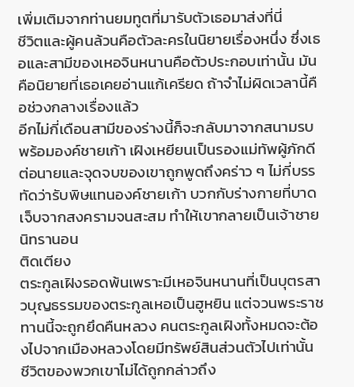เพิ่มเติมจากท่านยมทูตที่มารับตัวเธอมาส่งที่นี่
ชีวิตและผู้คนล้วนคือตัวละครในนิยายเรื่องหนึ่ง ซึ่งเธอและสามีของเหอจินหนานคือตัวประกอบเท่านั้น มันคือนิยายที่เธอเคยอ่านแก้เครียด ถ้าจำไม่ผิดเวลานี้คือช่วงกลางเรื่องแล้ว
อีกไม่กี่เดือนสามีของร่างนี้ก็จะกลับมาจากสนามรบพร้อมองค์ชายเก้า เฝิงเหยียนเป็นรองแม่ทัพผู้ภักดีต่อนายและจุดจบของเขาถูกพูดถึงคร่าว ๆ ไม่กี่บรรทัดว่ารับพิษแทนองค์ชายเก้า บวกกับร่างกายที่บาดเจ็บจากสงครามจนสะสม ทำให้เขากลายเป็นเจ้าชายนิทรานอน
ติดเตียง
ตระกูลเฝิงรอดพ้นเพราะมีเหอจินหนานที่เป็นบุตรสาวบุญธรรมของตระกูลเหอเป็นฮูหยิน แต่จวนพระราชทานนี้จะถูกยึดคืนหลวง คนตระกูลเฝิงทั้งหมดจะต้องไปจากเมืองหลวงโดยมีทรัพย์สินส่วนตัวไปเท่านั้น
ชีวิตของพวกเขาไม่ได้ถูกกล่าวถึง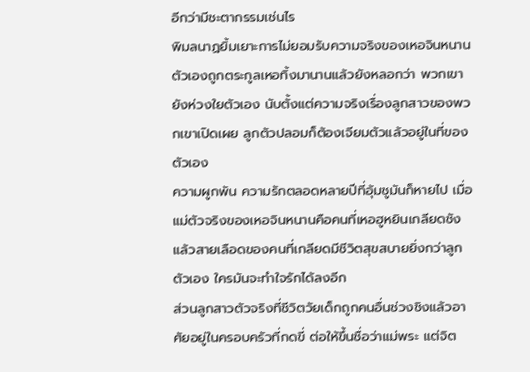อีกว่ามีชะตากรรมเช่นไร
พิมลนาฏยิ้มเยาะการไม่ยอมรับความจริงของเหอจินหนาน ตัวเองถูกตระกูลเหอทิ้งมานานแล้วยังหลอกว่า พวกเขายังห่วงใยตัวเอง นับตั้งแต่ความจริงเรื่องลูกสาวของพวกเขาเปิดเผย ลูกตัวปลอมก็ต้องเจียมตัวแล้วอยู่ในที่ของตัวเอง
ความผูกพัน ความรักตลอดหลายปีที่อุ้มชูมันก็หายไป เมื่อแม่ตัวจริงของเหอจินหนานคือคนที่เหอฮูหยินเกลียดชัง แล้วสายเลือดของคนที่เกลียดมีชีวิตสุขสบายยิ่งกว่าลูกตัวเอง ใครมันจะทำใจรักได้ลงอีก
ส่วนลูกสาวตัวจริงที่ชีวิตวัยเด็กถูกคนอื่นช่วงชิงแล้วอาศัยอยู่ในครอบครัวที่กดขี่ ต่อให้ขึ้นชื่อว่าแม่พระ แต่จิต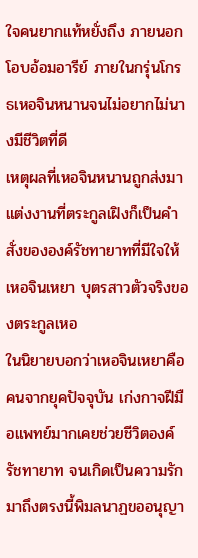ใจคนยากแท้หยั่งถึง ภายนอกโอบอ้อมอารีย์ ภายในกรุ่นโกรธเหอจินหนานจนไม่อยากไม่นางมีชีวิตที่ดี
เหตุผลที่เหอจินหนานถูกส่งมาแต่งงานที่ตระกูลเฝิงก็เป็นคำสั่งขององค์รัชทายาทที่มีใจให้ เหอจินเหยา บุตรสาวตัวจริงของตระกูลเหอ
ในนิยายบอกว่าเหอจินเหยาคือคนจากยุคปัจจุบัน เก่งกาจฝีมือแพทย์มากเคยช่วยชีวิตองค์รัชทายาท จนเกิดเป็นความรัก
มาถึงตรงนี้พิมลนาฏขออนุญา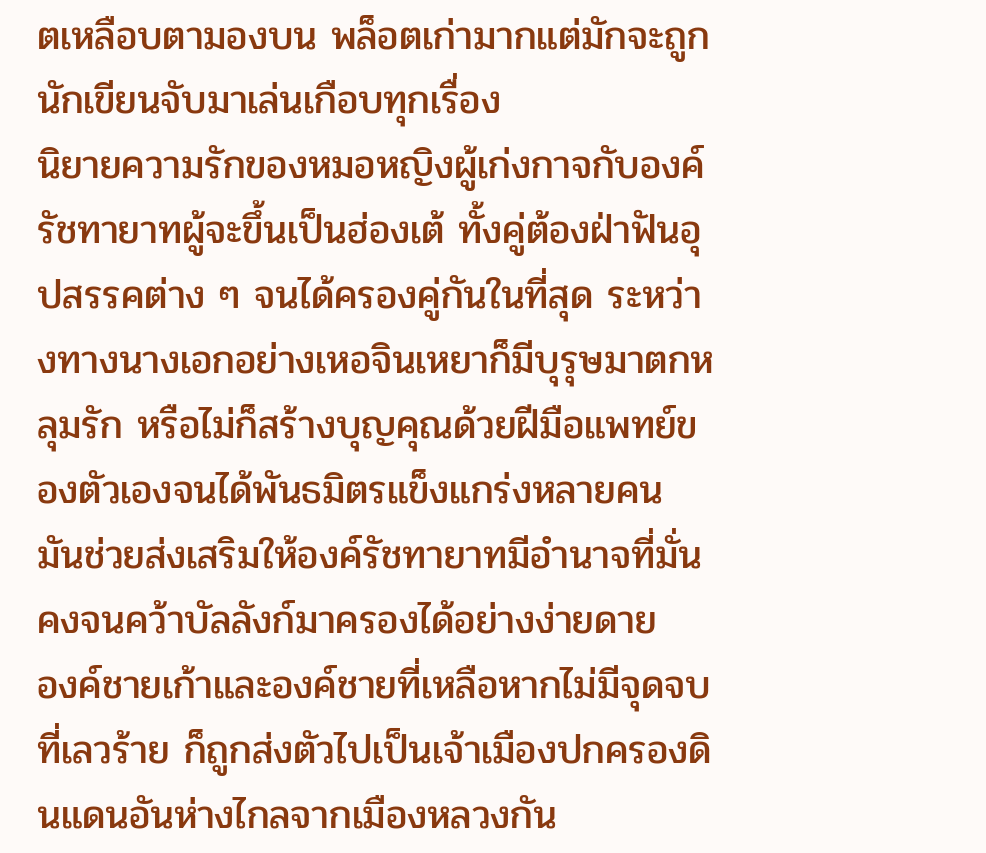ตเหลือบตามองบน พล็อตเก่ามากแต่มักจะถูกนักเขียนจับมาเล่นเกือบทุกเรื่อง
นิยายความรักของหมอหญิงผู้เก่งกาจกับองค์รัชทายาทผู้จะขึ้นเป็นฮ่องเต้ ทั้งคู่ต้องฝ่าฟันอุปสรรคต่าง ๆ จนได้ครองคู่กันในที่สุด ระหว่างทางนางเอกอย่างเหอจินเหยาก็มีบุรุษมาตกหลุมรัก หรือไม่ก็สร้างบุญคุณด้วยฝีมือแพทย์ของตัวเองจนได้พันธมิตรแข็งแกร่งหลายคน มันช่วยส่งเสริมให้องค์รัชทายาทมีอำนาจที่มั่นคงจนคว้าบัลลังก์มาครองได้อย่างง่ายดาย
องค์ชายเก้าและองค์ชายที่เหลือหากไม่มีจุดจบที่เลวร้าย ก็ถูกส่งตัวไปเป็นเจ้าเมืองปกครองดินแดนอันห่างไกลจากเมืองหลวงกัน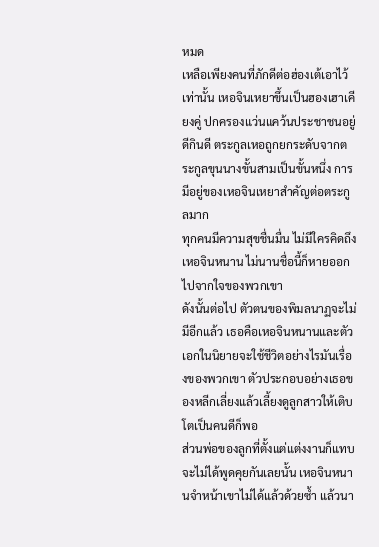หมด
เหลือเพียงคนที่ภักดีต่อฮ่องเต้เอาไว้เท่านั้น เหอจินเหยาขึ้นเป็นฮองเฮาเคียงคู่ ปกครองแว่นแคว้นประชาชนอยู่ดีกินดี ตระกูลเหอถูกยกระดับจากตระกูลขุนนางขั้นสามเป็นขั้นหนึ่ง การมีอยู่ของเหอจินเหยาสำคัญต่อตระกูลมาก
ทุกคนมีความสุขชื่นมื่น ไม่มีใครคิดถึงเหอจินหนาน ไม่นานชื่อนี้ก็หายออกไปจากใจของพวกเขา
ดังนั้นต่อไป ตัวตนของพิมลนาฏจะไม่มีอีกแล้ว เธอคือเหอจินหนานและตัวเอกในนิยายจะใช้ชีวิตอย่างไรมันเรื่องของพวกเขา ตัวประกอบอย่างเธอของหลีกเลี่ยงแล้วเลี้ยงดูลูกสาวให้เติบโตเป็นคนดีก็พอ
ส่วนพ่อของลูกที่ตั้งแต่แต่งงานก็แทบจะไม่ได้พูดคุยกันเลยนั้น เหอจินหนานจำหน้าเขาไม่ได้แล้วด้วยซ้ำ แล้วนา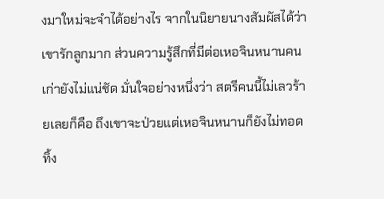งมาใหม่จะจำได้อย่างไร จากในนิยายนางสัมผัสได้ว่า เขารักลูกมาก ส่วนความรู้สึกที่มีต่อเหอจินหนานคนเก่ายังไม่แน่ชัด มั่นใจอย่างหนึ่งว่า สตรีคนนี้ไม่เลวร้ายเลยก็คือ ถึงเขาจะป่วยแต่เหอจินหนานก็ยังไม่ทอดทิ้ง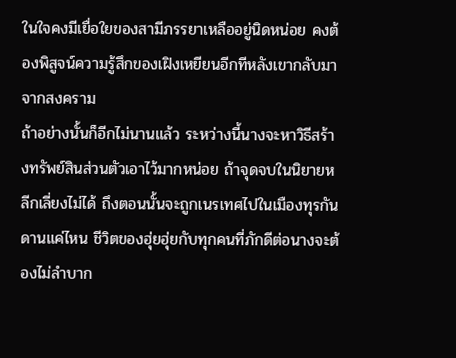ในใจคงมีเยื่อใยของสามีภรรยาเหลืออยู่นิดหน่อย คงต้องพิสูจน์ความรู้สึกของเฝิงเหยียนอีกทีหลังเขากลับมาจากสงคราม
ถ้าอย่างนั้นก็อีกไม่นานแล้ว ระหว่างนี้นางจะหาวิธีสร้างทรัพย์สินส่วนตัวเอาไว้มากหน่อย ถ้าจุดจบในนิยายหลีกเลี่ยงไม่ได้ ถึงตอนนั้นจะถูกเนรเทศไปในเมืองทุรกันดานแค่ไหน ชีวิตของฮุ่ยฮุ่ยกับทุกคนที่ภักดีต่อนางจะต้องไม่ลำบาก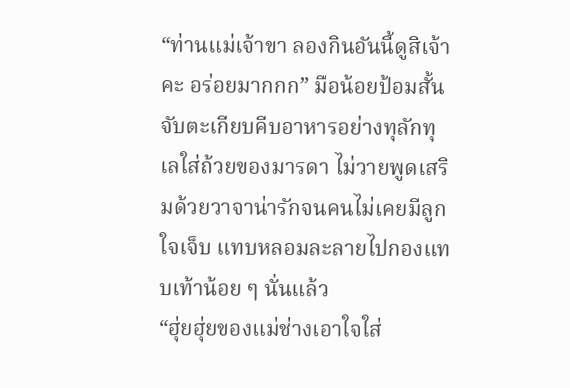“ท่านแม่เจ้าขา ลองกินอันนี้ดูสิเจ้าคะ อร่อยมากกก” มือน้อยป้อมสั้นจับตะเกียบคีบอาหารอย่างทุลักทุเลใส่ถ้วยของมารดา ไม่วายพูดเสริมด้วยวาจาน่ารักจนคนไม่เคยมีลูกใจเจ็บ แทบหลอมละลายไปกองแทบเท้าน้อย ๆ นั่นแล้ว
“ฮุ่ยฮุ่ยของแม่ช่างเอาใจใส่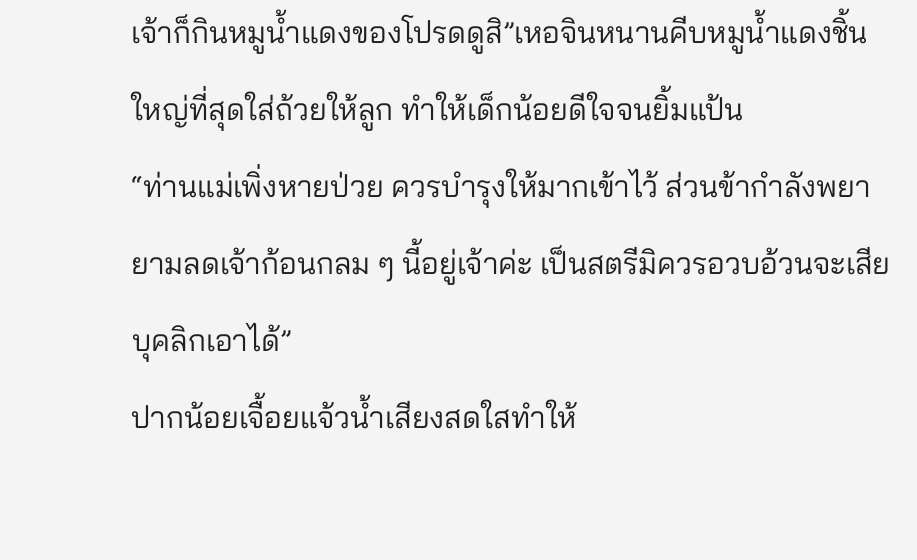เจ้าก็กินหมูน้ำแดงของโปรดดูสิ”เหอจินหนานคีบหมูน้ำแดงชิ้นใหญ่ที่สุดใส่ถ้วยให้ลูก ทำให้เด็กน้อยดีใจจนยิ้มแป้น
“ท่านแม่เพิ่งหายป่วย ควรบำรุงให้มากเข้าไว้ ส่วนข้ากำลังพยายามลดเจ้าก้อนกลม ๆ นี้อยู่เจ้าค่ะ เป็นสตรีมิควรอวบอ้วนจะเสียบุคลิกเอาได้”
ปากน้อยเจื้อยแจ้วน้ำเสียงสดใสทำให้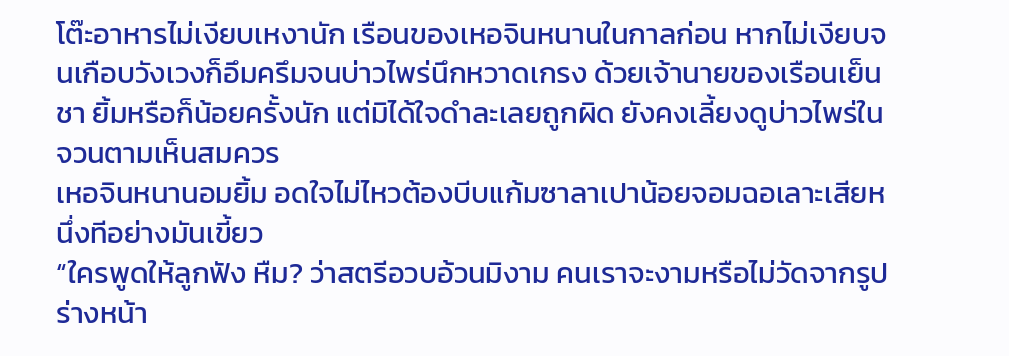โต๊ะอาหารไม่เงียบเหงานัก เรือนของเหอจินหนานในกาลก่อน หากไม่เงียบจนเกือบวังเวงก็อึมครึมจนบ่าวไพร่นึกหวาดเกรง ด้วยเจ้านายของเรือนเย็นชา ยิ้มหรือก็น้อยครั้งนัก แต่มิได้ใจดำละเลยถูกผิด ยังคงเลี้ยงดูบ่าวไพร่ในจวนตามเห็นสมควร
เหอจินหนานอมยิ้ม อดใจไม่ไหวต้องบีบแก้มซาลาเปาน้อยจอมฉอเลาะเสียหนึ่งทีอย่างมันเขี้ยว
“ใครพูดให้ลูกฟัง หืม? ว่าสตรีอวบอ้วนมิงาม คนเราจะงามหรือไม่วัดจากรูปร่างหน้า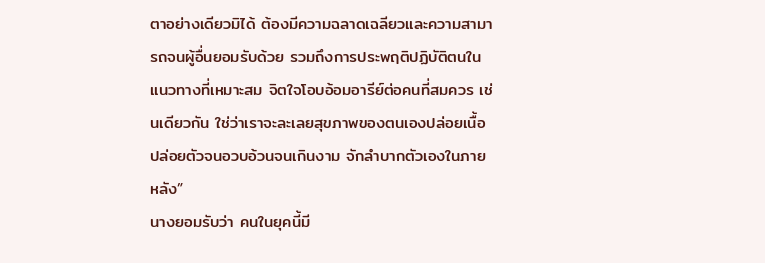ตาอย่างเดียวมิได้ ต้องมีความฉลาดเฉลียวและความสามารถจนผู้อื่นยอมรับด้วย รวมถึงการประพฤติปฏิบัติตนในแนวทางที่เหมาะสม จิตใจโอบอ้อมอารีย์ต่อคนที่สมควร เช่นเดียวกัน ใช่ว่าเราจะละเลยสุขภาพของตนเองปล่อยเนื้อปล่อยตัวจนอวบอ้วนจนเกินงาม จักลำบากตัวเองในภายหลัง”
นางยอมรับว่า คนในยุคนี้มี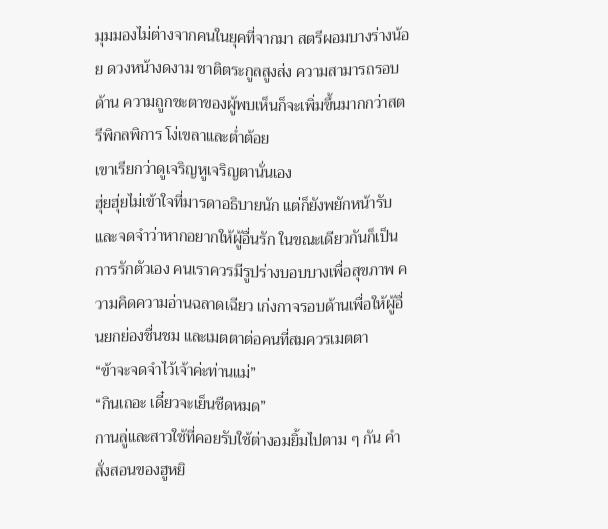มุมมองไม่ต่างจากคนในยุคที่จากมา สตรีผอมบางร่างน้อย ดวงหน้างดงาม ชาติตระกูลสูงส่ง ความสามารถรอบด้าน ความถูกชะตาของผู้พบเห็นก็จะเพิ่มขึ้นมากกว่าสตรีพิกลพิการ โง่เขลาและต่ำต้อย
เขาเรียกว่าดูเจริญหูเจริญตานั่นเอง
ฮุ่ยฮุ่ยไม่เข้าใจที่มารดาอธิบายนัก แต่ก็ยังพยักหน้ารับและจดจำว่าหากอยากให้ผู้อื่นรัก ในขณะเดียวกันก็เป็นการรักตัวเอง คนเราควรมีรูปร่างบอบบางเพื่อสุขภาพ ความคิดความอ่านฉลาดเฉียว เก่งกาจรอบด้านเพื่อให้ผู้อื่นยกย่องชื่นชม และเมตตาต่อคนที่สมควรเมตตา
“ข้าจะจดจำไว้เจ้าค่ะท่านแม่”
“กินเถอะ เดี๋ยวจะเย็นชืดหมด”
กานลู่และสาวใช้ที่คอยรับใช้ต่างอมยิ้มไปตาม ๆ กัน คำสั่งสอนของฮูหยิ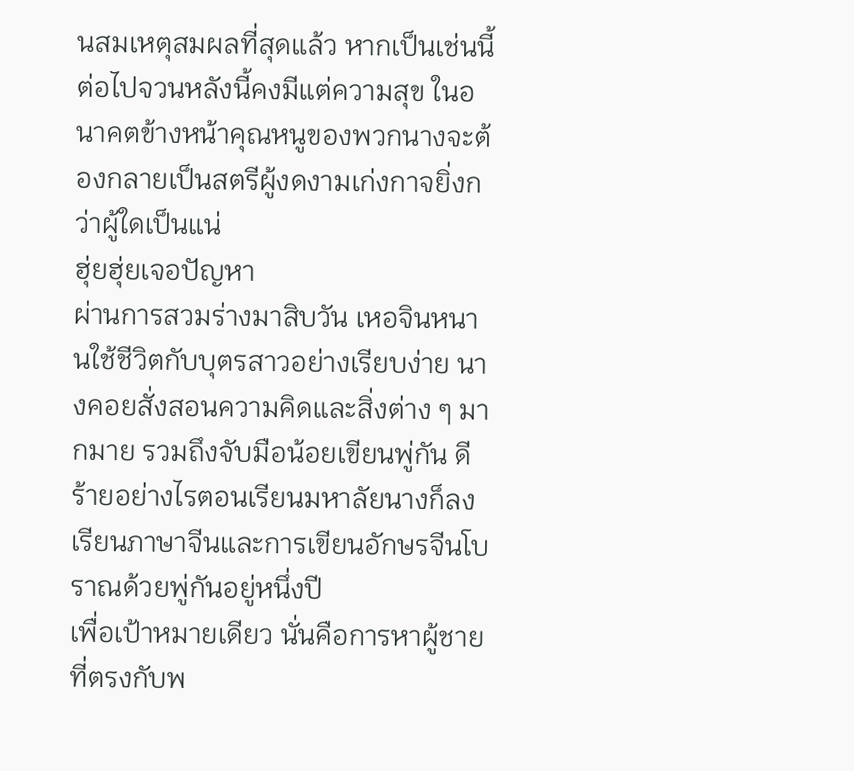นสมเหตุสมผลที่สุดแล้ว หากเป็นเช่นนี้ต่อไปจวนหลังนี้คงมีแต่ความสุข ในอนาคตข้างหน้าคุณหนูของพวกนางจะต้องกลายเป็นสตรีผู้งดงามเก่งกาจยิ่งกว่าผู้ใดเป็นแน่
ฮุ่ยฮุ่ยเจอปัญหา
ผ่านการสวมร่างมาสิบวัน เหอจินหนานใช้ชีวิตกับบุตรสาวอย่างเรียบง่าย นางคอยสั่งสอนความคิดและสิ่งต่าง ๆ มากมาย รวมถึงจับมือน้อยเขียนพู่กัน ดีร้ายอย่างไรตอนเรียนมหาลัยนางก็ลงเรียนภาษาจีนและการเขียนอักษรจีนโบราณด้วยพู่กันอยู่หนึ่งปี
เพื่อเป้าหมายเดียว นั่นคือการหาผู้ชายที่ตรงกับพ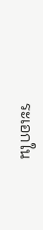ระเอกใน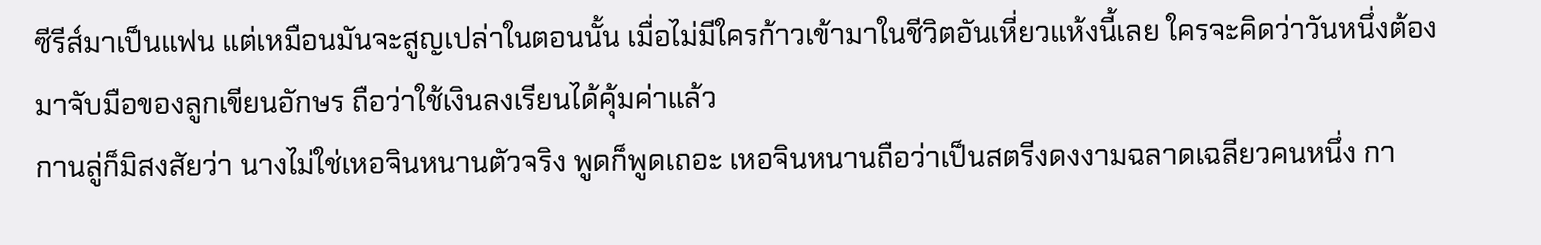ซีรีส์มาเป็นแฟน แต่เหมือนมันจะสูญเปล่าในตอนนั้น เมื่อไม่มีใครก้าวเข้ามาในชีวิตอันเหี่ยวแห้งนี้เลย ใครจะคิดว่าวันหนึ่งต้องมาจับมือของลูกเขียนอักษร ถือว่าใช้เงินลงเรียนได้คุ้มค่าแล้ว
กานลู่ก็มิสงสัยว่า นางไม่ใช่เหอจินหนานตัวจริง พูดก็พูดเถอะ เหอจินหนานถือว่าเป็นสตรีงดงงามฉลาดเฉลียวคนหนึ่ง กา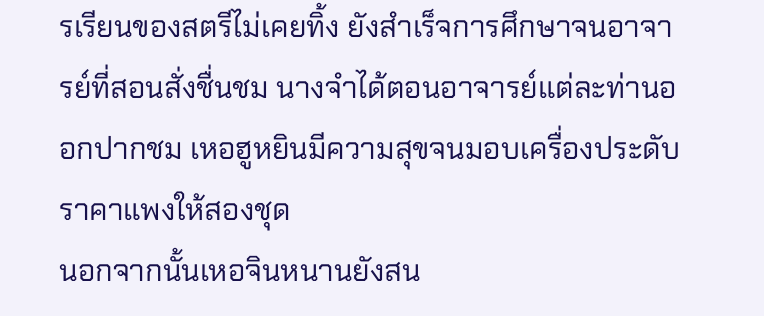รเรียนของสตรีไม่เคยทิ้ง ยังสำเร็จการศึกษาจนอาจารย์ที่สอนสั่งชื่นชม นางจำได้ตอนอาจารย์แต่ละท่านออกปากชม เหอฮูหยินมีความสุขจนมอบเครื่องประดับราคาแพงให้สองชุด
นอกจากนั้นเหอจินหนานยังสน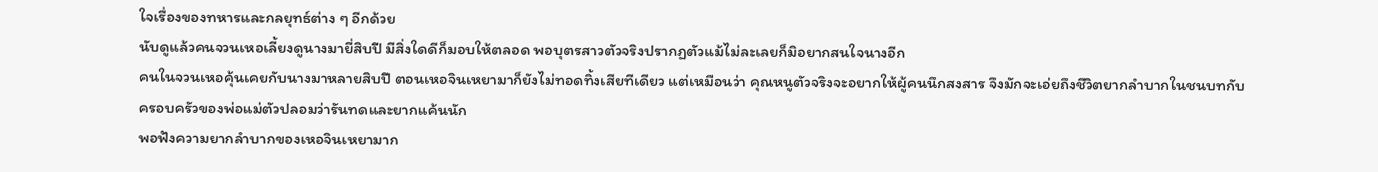ใจเรื่องของทหารและกลยุทธ์ต่าง ๆ อีกด้วย
นับดูแล้วคนจวนเหอเลี้ยงดูนางมายี่สิบปี มีสิ่งใดดีก็มอบให้ตลอด พอบุตรสาวตัวจริงปรากฏตัวแม้ไม่ละเลยก็มิอยากสนใจนางอีก
คนในจวนเหอคุ้นเคยกับนางมาหลายสิบปี ตอนเหอจินเหยามาก็ยังไม่ทอดทิ้งเสียทีเดียว แต่เหมือนว่า คุณหนูตัวจริงจะอยากให้ผู้คนนึกสงสาร จึงมักจะเอ่ยถึงชีวิตยากลำบากในชนบทกับครอบครัวของพ่อแม่ตัวปลอมว่ารันทดและยากแค้นนัก
พอฟังความยากลำบากของเหอจินเหยามาก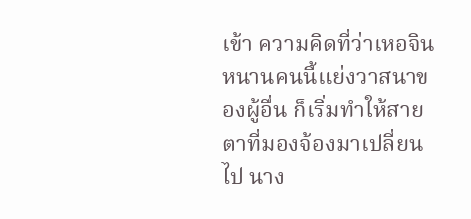เข้า ความคิดที่ว่าเหอจินหนานคนนี้แย่งวาสนาของผู้อื่น ก็เริ่มทำให้สายตาที่มองจ้องมาเปลี่ยนไป นาง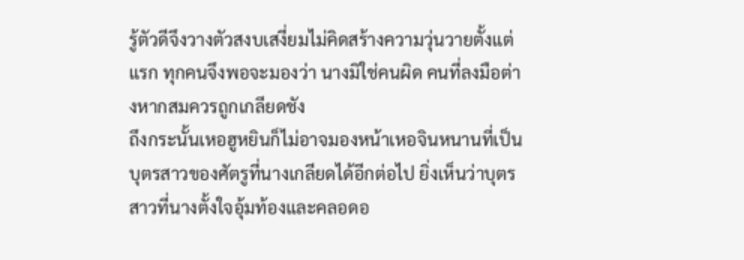รู้ตัวดีจึงวางตัวสงบเสงี่ยมไม่คิดสร้างความวุ่นวายตั้งแต่แรก ทุกคนจึงพอจะมองว่า นางมิใช่คนผิด คนที่ลงมือต่างหากสมควรถูกเกลียดชัง
ถึงกระนั้นเหอฮูหยินก็ไม่อาจมองหน้าเหอจินหนานที่เป็นบุตรสาวของศัตรูที่นางเกลียดได้อีกต่อไป ยิ่งเห็นว่าบุตรสาวที่นางตั้งใจอุ้มท้องและคลอดอ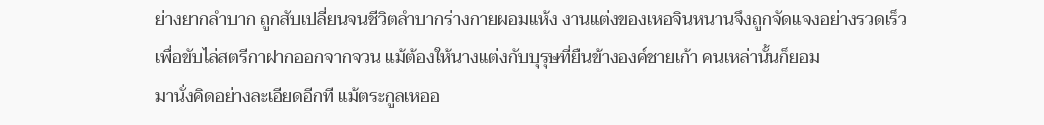ย่างยากลำบาก ถูกสับเปลี่ยนจนชีวิตลำบากร่างกายผอมแห้ง งานแต่งของเหอจินหนานจึงถูกจัดแจงอย่างรวดเร็ว
เพื่อขับไล่สตรีกาฝากออกจากจวน แม้ต้องให้นางแต่งกับบุรุษที่ยืนข้างองค์ชายเก้า คนเหล่านั้นก็ยอม
มานั่งคิดอย่างละเอียดอีกที แม้ตระกูลเหออ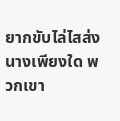ยากขับไล่ไสส่งนางเพียงใด พวกเขา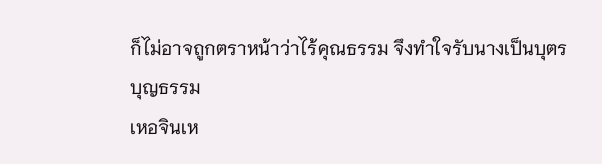ก็ไม่อาจถูกตราหน้าว่าไร้คุณธรรม จึงทำใจรับนางเป็นบุตรบุญธรรม
เหอจินเห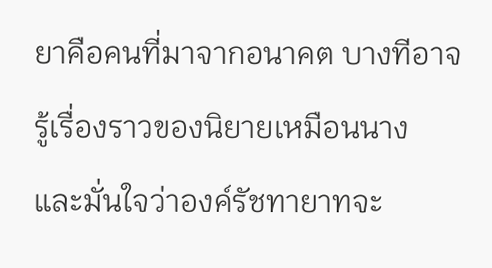ยาคือคนที่มาจากอนาคต บางทีอาจรู้เรื่องราวของนิยายเหมือนนาง และมั่นใจว่าองค์รัชทายาทจะ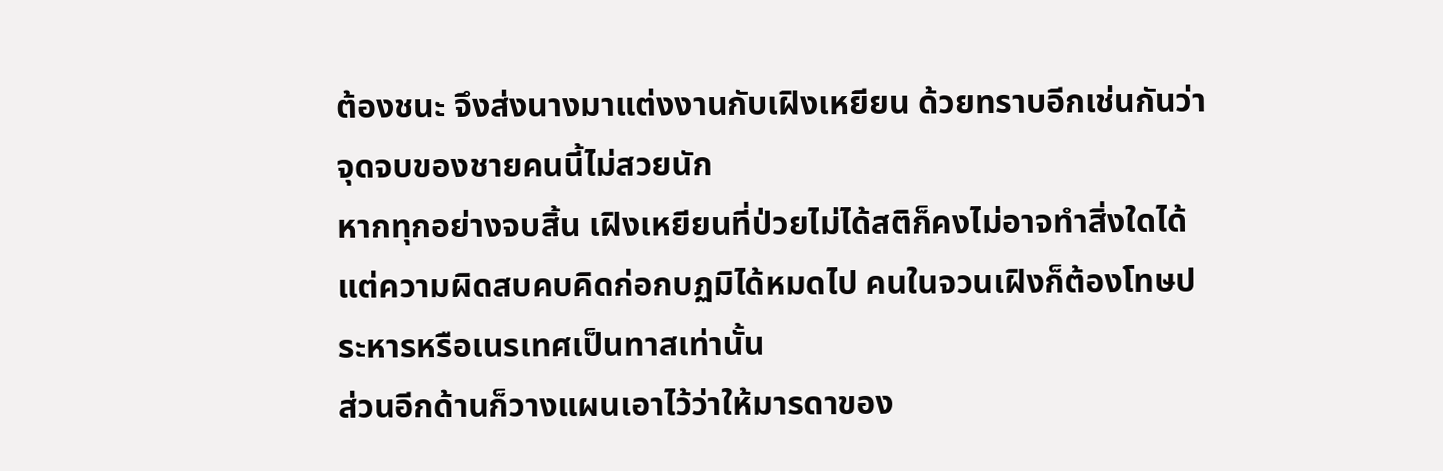ต้องชนะ จึงส่งนางมาแต่งงานกับเฝิงเหยียน ด้วยทราบอีกเช่นกันว่า จุดจบของชายคนนี้ไม่สวยนัก
หากทุกอย่างจบสิ้น เฝิงเหยียนที่ป่วยไม่ได้สติก็คงไม่อาจทำสิ่งใดได้ แต่ความผิดสบคบคิดก่อกบฏมิได้หมดไป คนในจวนเฝิงก็ต้องโทษประหารหรือเนรเทศเป็นทาสเท่านั้น
ส่วนอีกด้านก็วางแผนเอาไว้ว่าให้มารดาของ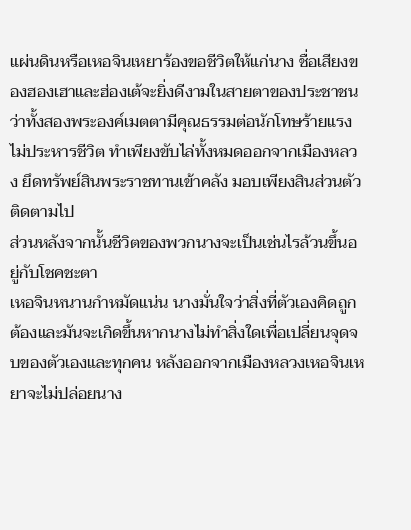แผ่นดินหรือเหอจินเหยาร้องขอชีวิตให้แก่นาง ชื่อเสียงของฮองเฮาและฮ่องเต้จะยิ่งดีงามในสายตาของประชาชน ว่าทั้งสองพระองค์เมตตามีคุณธรรมต่อนักโทษร้ายแรง
ไม่ประหารชีวิต ทำเพียงขับไล่ทั้งหมดออกจากเมืองหลวง ยึดทรัพย์สินพระราชทานเข้าคลัง มอบเพียงสินส่วนตัวติดตามไป
ส่วนหลังจากนั้นชีวิตของพวกนางจะเป็นเช่นไรล้วนขึ้นอยู่กับโชคชะตา
เหอจินหนานกำหมัดแน่น นางมั่นใจว่าสิ่งที่ตัวเองคิดถูกต้องและมันจะเกิดขึ้นหากนางไม่ทำสิ่งใดเพื่อเปลี่ยนจุดจบของตัวเองและทุกคน หลังออกจากเมืองหลวงเหอจินเหยาจะไม่ปล่อยนาง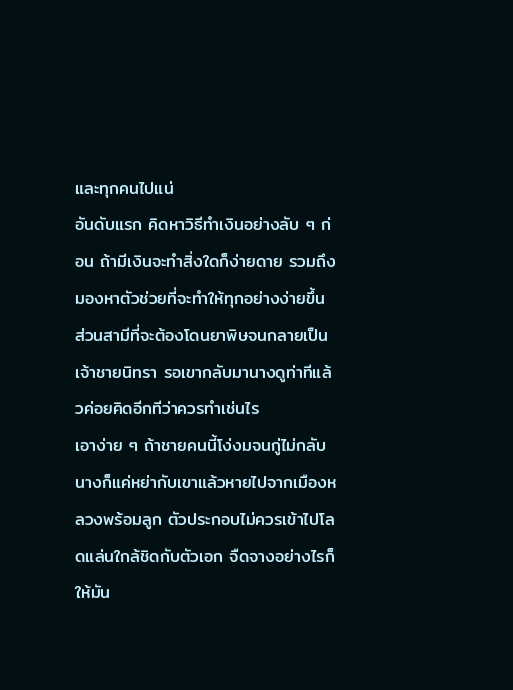และทุกคนไปแน่
อันดับแรก คิดหาวิธีทำเงินอย่างลับ ๆ ก่อน ถ้ามีเงินจะทำสิ่งใดก็ง่ายดาย รวมถึงมองหาตัวช่วยที่จะทำให้ทุกอย่างง่ายขึ้น
ส่วนสามีที่จะต้องโดนยาพิษจนกลายเป็นเจ้าชายนิทรา รอเขากลับมานางดูท่าทีแล้วค่อยคิดอีกทีว่าควรทำเช่นไร
เอาง่าย ๆ ถ้าชายคนนี้โง่งมจนกู่ไม่กลับ นางก็แค่หย่ากับเขาแล้วหายไปจากเมืองหลวงพร้อมลูก ตัวประกอบไม่ควรเข้าไปโลดแล่นใกล้ชิดกับตัวเอก จืดจางอย่างไรก็ให้มัน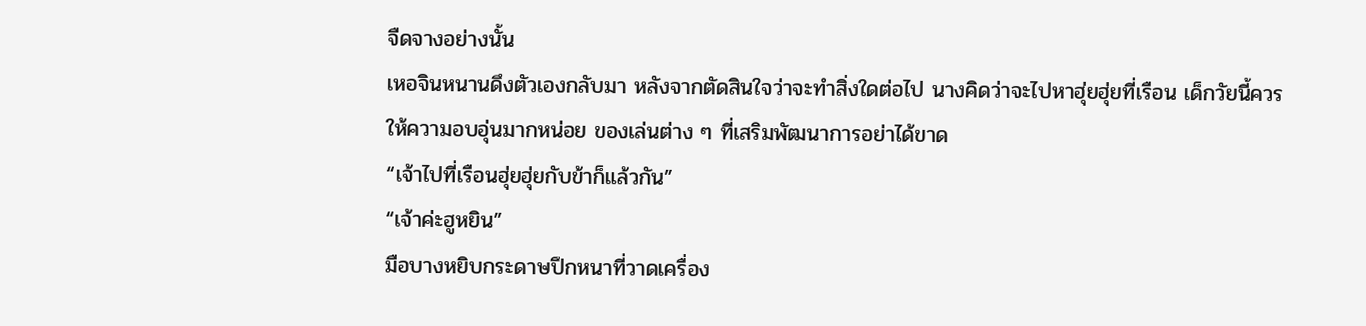จืดจางอย่างนั้น
เหอจินหนานดึงตัวเองกลับมา หลังจากตัดสินใจว่าจะทำสิ่งใดต่อไป นางคิดว่าจะไปหาฮุ่ยฮุ่ยที่เรือน เด็กวัยนี้ควรให้ความอบอุ่นมากหน่อย ของเล่นต่าง ๆ ที่เสริมพัฒนาการอย่าได้ขาด
“เจ้าไปที่เรือนฮุ่ยฮุ่ยกับข้าก็แล้วกัน”
“เจ้าค่ะฮูหยิน”
มือบางหยิบกระดาษปึกหนาที่วาดเครื่อง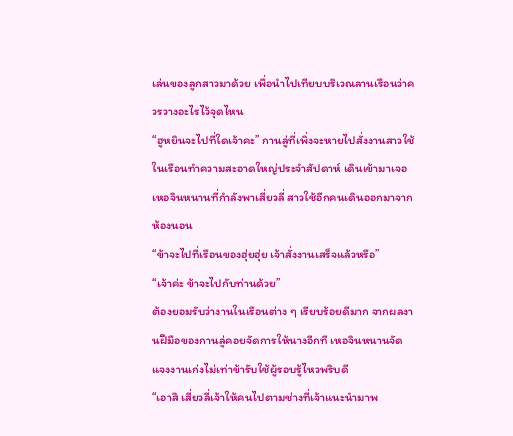เล่นของลูกสาวมาด้วย เพื่อนำไปเทียบบริเวณลานเรือนว่าควรวางอะไรไว้จุดไหน
“ฮูหยินจะไปที่ใดเจ้าคะ” กานลู่ที่เพิ่งจะหายไปสั่งงานสาวใช้ในเรือนทำความสะอาดใหญ่ประจำสัปดาห์ เดินเข้ามาเจอเหอจินหนานที่กำลังพาเสี่ยวลี่ สาวใช้อีกคนเดินออกมาจากห้องนอน
“ข้าจะไปที่เรือนของฮุ่ยฮุ่ย เจ้าสั่งงานเสร็จแล้วหรือ”
“เจ้าค่ะ ข้าจะไปกับท่านด้วย”
ต้องยอมรับว่างานในเรือนต่าง ๆ เรียบร้อยดีมาก จากผลงานฝีมือของกานลู่คอยจัดการให้นางอีกที เหอจินหนานจัดแจงงานเก่งไม่เท่าข้ารับใช้ผู้รอบรู้ไหวพริบดี
“เอาสิ เสี่ยวลี่เจ้าให้คนไปตามช่างที่เจ้าแนะนำมาพ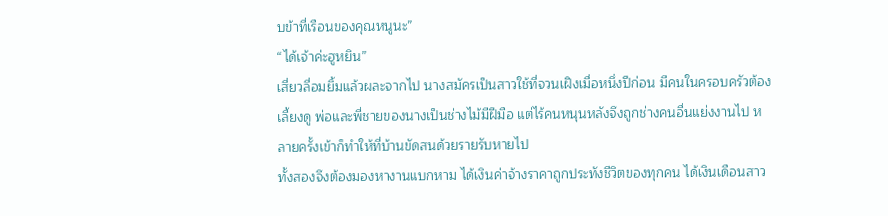บข้าที่เรือนของคุณหนูนะ”
“ได้เจ้าค่ะฮูหยิน”
เสี่ยวลี่อมยิ้มแล้วผละจากไป นางสมัครเป็นสาวใช้ที่จวนเฝิงเมื่อหนึ่งปีก่อน มีคนในครอบครัวต้องเลี้ยงดู พ่อและพี่ชายของนางเป็นช่างไม้มีฝีมือ แต่ไร้คนหนุนหลังจึงถูกช่างคนอื่นแย่งงานไป หลายครั้งเข้าก็ทำให้ที่บ้านขัดสนด้วยรายรับหายไป
ทั้งสองจึงต้องมองหางานแบกหาม ได้เงินค่าจ้างราคาถูกประทังชีวิตของทุกคน ได้เงินเดือนสาว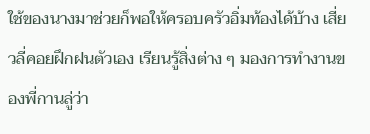ใช้ของนางมาช่วยก็พอให้ครอบครัวอิ่มท้องได้บ้าง เสี่ยวลี่คอยฝึกฝนตัวเอง เรียนรู้สิ่งต่าง ๆ มองการทำงานของพี่กานลู่ว่า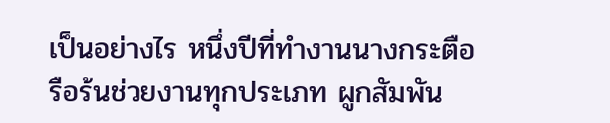เป็นอย่างไร หนึ่งปีที่ทำงานนางกระตือรือร้นช่วยงานทุกประเภท ผูกสัมพัน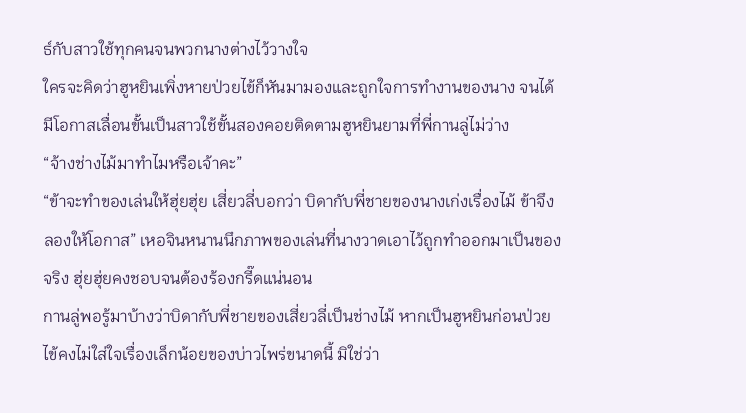ธ์กับสาวใช้ทุกคนจนพวกนางต่างไว้วางใจ
ใครจะคิดว่าฮูหยินเพิ่งหายป่วยไข้ก็หันมามองและถูกใจการทำงานของนาง จนได้มีโอกาสเลื่อนขั้นเป็นสาวใช้ขั้นสองคอยติดตามฮูหยินยามที่พี่กานลู่ไม่ว่าง
“จ้างช่างไม้มาทำไมหรือเจ้าคะ”
“ข้าจะทำของเล่นให้ฮุ่ยฮุ่ย เสี่ยวลี่บอกว่า บิดากับพี่ชายของนางเก่งเรื่องไม้ ข้าจึงลองให้โอกาส” เหอจินหนานนึกภาพของเล่นที่นางวาดเอาไว้ถูกทำออกมาเป็นของจริง ฮุ่ยฮุ่ยคงชอบจนต้องร้องกรี๊ดแน่นอน
กานลู่พอรู้มาบ้างว่าบิดากับพี่ชายของเสี่ยวลี่เป็นช่างไม้ หากเป็นฮูหยินก่อนป่วยไข้คงไม่ใส่ใจเรื่องเล็กน้อยของบ่าวไพร่ขนาดนี้ มิใช่ว่า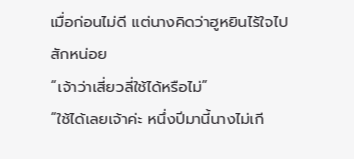เมื่อก่อนไม่ดี แต่นางคิดว่าฮูหยินไร้ใจไปสักหน่อย
“เจ้าว่าเสี่ยวลี่ใช้ได้หรือไม่”
“ใช้ได้เลยเจ้าค่ะ หนึ่งปีมานี้นางไม่เกี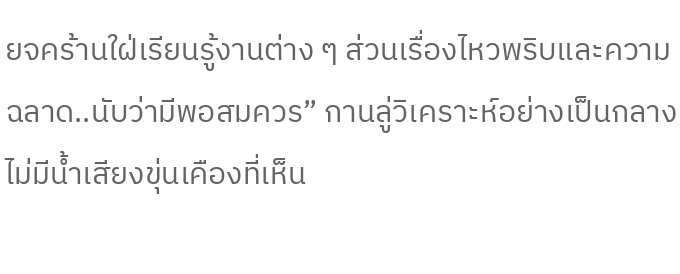ยจคร้านใฝ่เรียนรู้งานต่าง ๆ ส่วนเรื่องไหวพริบและความฉลาด..นับว่ามีพอสมควร” กานลู่วิเคราะห์อย่างเป็นกลาง ไม่มีน้ำเสียงขุ่นเคืองที่เห็น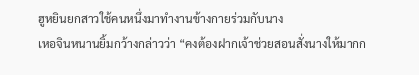ฮูหยินยกสาวใช้คนหนึ่งมาทำงานข้างกายร่วมกับนาง
เหอจินหนานยิ้มกว้างกล่าวว่า “คงต้องฝากเจ้าช่วยสอนสั่งนางให้มากก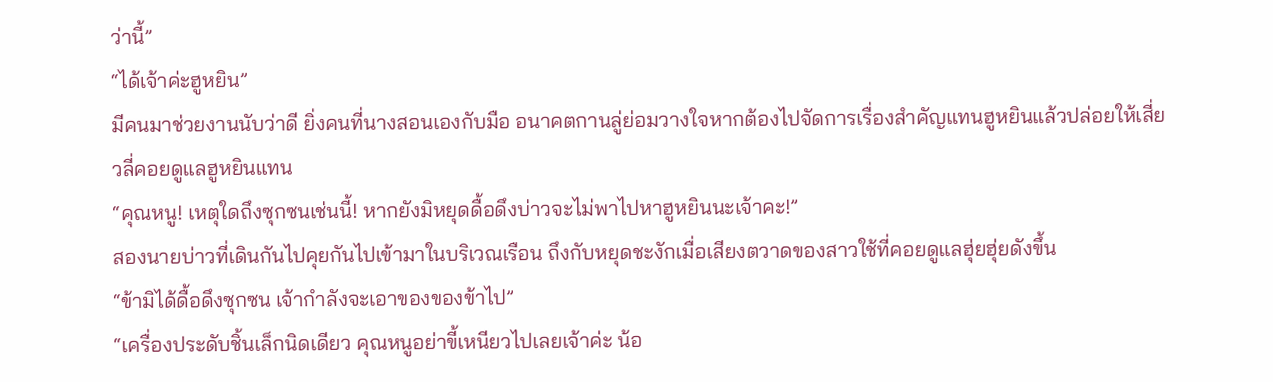ว่านี้”
“ได้เจ้าค่ะฮูหยิน”
มีคนมาช่วยงานนับว่าดี ยิ่งคนที่นางสอนเองกับมือ อนาคตกานลู่ย่อมวางใจหากต้องไปจัดการเรื่องสำคัญแทนฮูหยินแล้วปล่อยให้เสี่ยวลี่คอยดูแลฮูหยินแทน
“คุณหนู! เหตุใดถึงซุกซนเช่นนี้! หากยังมิหยุดดื้อดึงบ่าวจะไม่พาไปหาฮูหยินนะเจ้าคะ!”
สองนายบ่าวที่เดินกันไปคุยกันไปเข้ามาในบริเวณเรือน ถึงกับหยุดชะงักเมื่อเสียงตวาดของสาวใช้ที่คอยดูแลฮุ่ยฮุ่ยดังขึ้น
“ข้ามิได้ดื้อดึงซุกซน เจ้ากำลังจะเอาของของข้าไป”
“เครื่องประดับชิ้นเล็กนิดเดียว คุณหนูอย่าขี้เหนียวไปเลยเจ้าค่ะ น้อ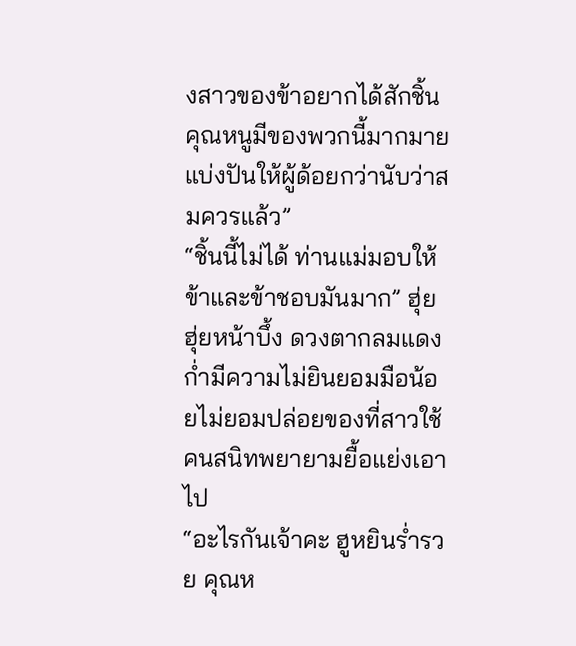งสาวของข้าอยากได้สักชิ้น คุณหนูมีของพวกนี้มากมายแบ่งปันให้ผู้ด้อยกว่านับว่าสมควรแล้ว”
“ชิ้นนี้ไม่ได้ ท่านแม่มอบให้ข้าและข้าชอบมันมาก” ฮุ่ยฮุ่ยหน้าบึ้ง ดวงตากลมแดงก่ำมีความไม่ยินยอมมือน้อยไม่ยอมปล่อยของที่สาวใช้คนสนิทพยายามยื้อแย่งเอาไป
“อะไรกันเจ้าคะ ฮูหยินร่ำรวย คุณห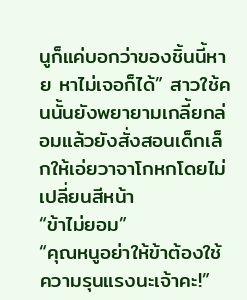นูก็แค่บอกว่าของชิ้นนี้หาย หาไม่เจอก็ได้” สาวใช้คนนั้นยังพยายามเกลี้ยกล่อมแล้วยังสั่งสอนเด็กเล็กให้เอ่ยวาจาโกหกโดยไม่เปลี่ยนสีหน้า
“ข้าไม่ยอม”
“คุณหนูอย่าให้ข้าต้องใช้ความรุนแรงนะเจ้าคะ!”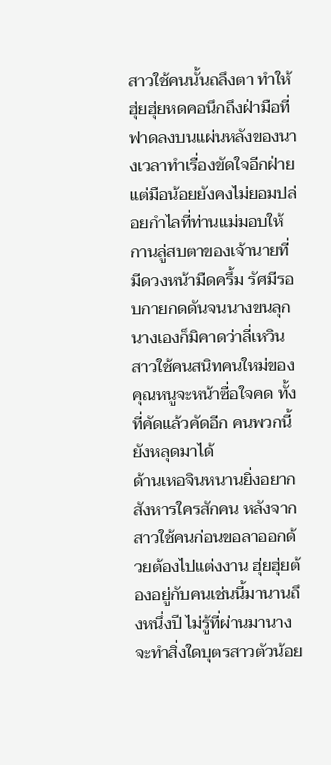สาวใช้คนนั้นถลึงตา ทำให้ฮุ่ยฮุ่ยหดคอนึกถึงฝ่ามือที่ฟาดลงบนแผ่นหลังของนางเวลาทำเรื่องขัดใจอีกฝ่าย แต่มือน้อยยังคงไม่ยอมปล่อยกำไลที่ท่านแม่มอบให้
กานลู่สบตาของเจ้านายที่มีดวงหน้ามืดครึ้ม รัศมีรอบกายกดดันจนนางขนลุก นางเองก็มิคาดว่าลี่เหวิน สาวใช้คนสนิทคนใหม่ของคุณหนูจะหน้าซื่อใจคด ทั้งที่คัดแล้วคัดอีก คนพวกนี้ยังหลุดมาได้
ด้านเหอจินหนานยิ่งอยากสังหารใครสักคน หลังจากสาวใช้คนก่อนขอลาออกด้วยต้องไปแต่งงาน ฮุ่ยฮุ่ยต้องอยู่กับคนเช่นนี้มานานถึงหนึ่งปี ไม่รู้ที่ผ่านมานางจะทำสิ่งใดบุตรสาวตัวน้อย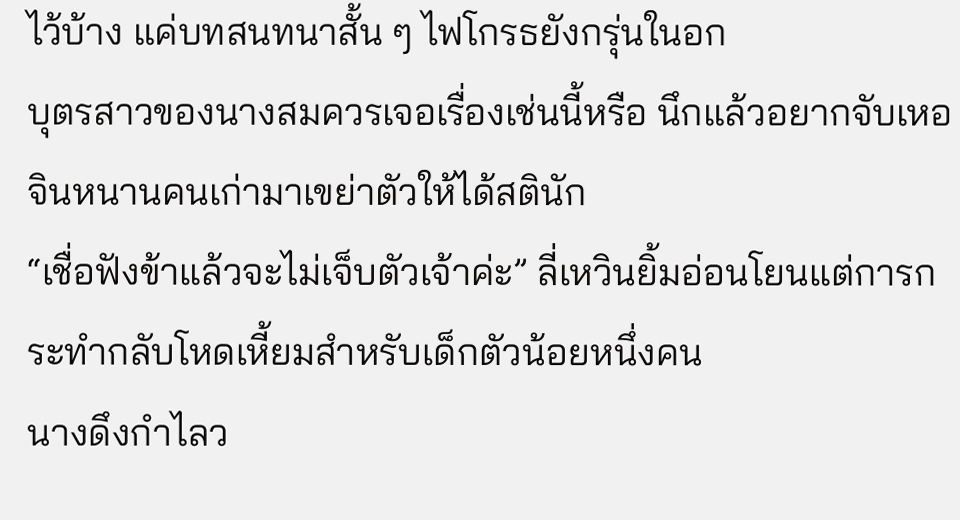ไว้บ้าง แค่บทสนทนาสั้น ๆ ไฟโกรธยังกรุ่นในอก
บุตรสาวของนางสมควรเจอเรื่องเช่นนี้หรือ นึกแล้วอยากจับเหอจินหนานคนเก่ามาเขย่าตัวให้ได้สตินัก
“เชื่อฟังข้าแล้วจะไม่เจ็บตัวเจ้าค่ะ” ลี่เหวินยิ้มอ่อนโยนแต่การกระทำกลับโหดเหี้ยมสำหรับเด็กตัวน้อยหนึ่งคน
นางดึงกำไลว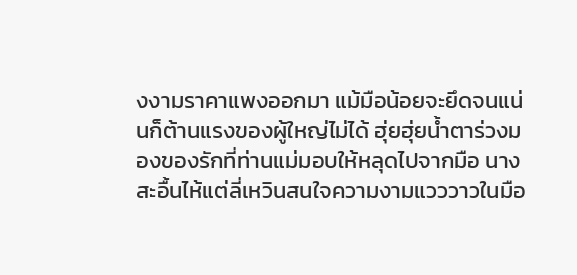งงามราคาแพงออกมา แม้มือน้อยจะยึดจนแน่นก็ต้านแรงของผู้ใหญ่ไม่ได้ ฮุ่ยฮุ่ยน้ำตาร่วงมองของรักที่ท่านแม่มอบให้หลุดไปจากมือ นางสะอื้นไห้แต่ลี่เหวินสนใจความงามแวววาวในมือ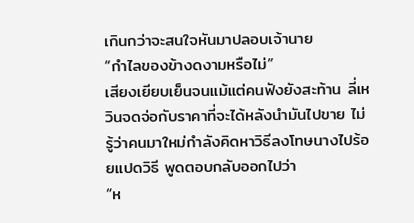เกินกว่าจะสนใจหันมาปลอบเจ้านาย
“กำไลของข้างดงามหรือไม่”
เสียงเยียบเย็นจนแม้แต่คนฟังยังสะท้าน ลี่เหวินจดจ่อกับราคาที่จะได้หลังนำมันไปขาย ไม่รู้ว่าคนมาใหม่กำลังคิดหาวิธีลงโทษนางไปร้อยแปดวิธี พูดตอบกลับออกไปว่า
“ห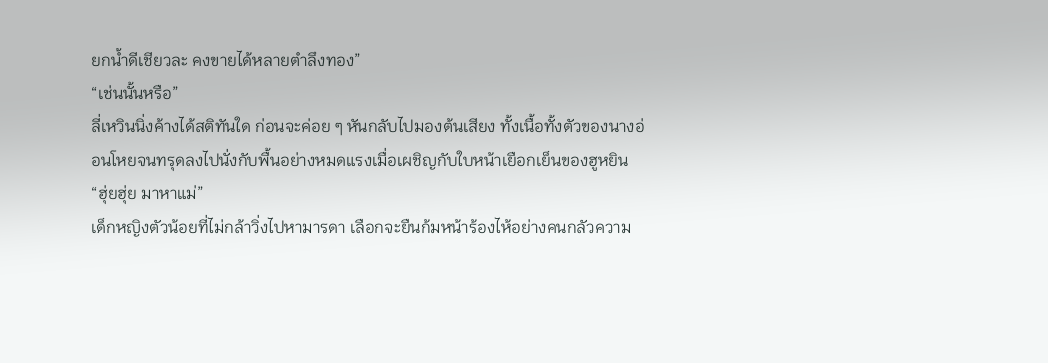ยกน้ำดีเชียวละ คงขายได้หลายตำลึงทอง”
“เช่นนั้นหรือ”
ลี่เหวินนิ่งค้างได้สติทันใด ก่อนจะค่อย ๆ หันกลับไปมองต้นเสียง ทั้งเนื้อทั้งตัวของนางอ่อนโหยจนทรุดลงไปนั่งกับพื้นอย่างหมดแรงเมื่อเผชิญกับใบหน้าเยือกเย็นของฮูหยิน
“ฮุ่ยฮุ่ย มาหาแม่”
เด็กหญิงตัวน้อยที่ไม่กล้าวิ่งไปหามารดา เลือกจะยืนก้มหน้าร้องไห้อย่างคนกลัวความ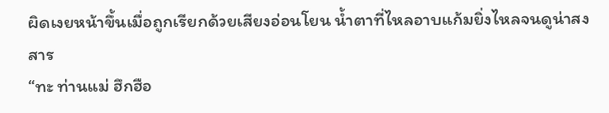ผิดเงยหน้าขึ้นเมื่อถูกเรียกด้วยเสียงอ่อนโยน น้ำตาที่ไหลอาบแก้มยิ่งไหลจนดูน่าสงสาร
“ทะ ท่านแม่ ฮึกฮือ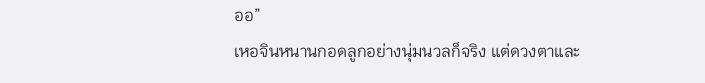ออ”
เหอจินหนานกอดลูกอย่างนุ่มนวลก็จริง แต่ดวงตาและ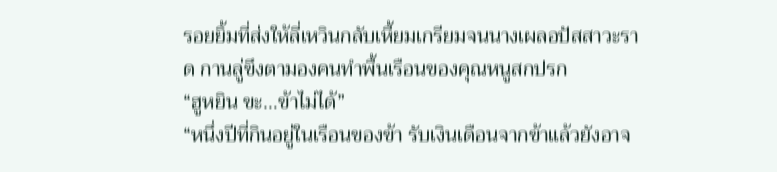รอยยิ้มที่ส่งให้ลี่เหวินกลับเหี้ยมเกรียมจนนางเผลอปัสสาวะราด กานลู่ขึงตามองคนทำพื้นเรือนของคุณหนูสกปรก
“ฮูหยิน ขะ…ข้าไม่ได้”
“หนึ่งปีที่กินอยู่ในเรือนของข้า รับเงินเดือนจากข้าแล้วยังอาจ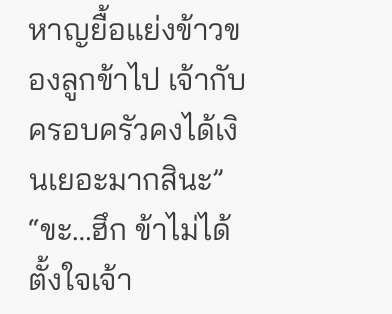หาญยื้อแย่งข้าวของลูกข้าไป เจ้ากับครอบครัวคงได้เงินเยอะมากสินะ”
“ขะ…ฮึก ข้าไม่ได้ตั้งใจเจ้า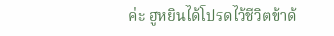ค่ะ ฮูหยินได้โปรดไว้ชีวิตข้าด้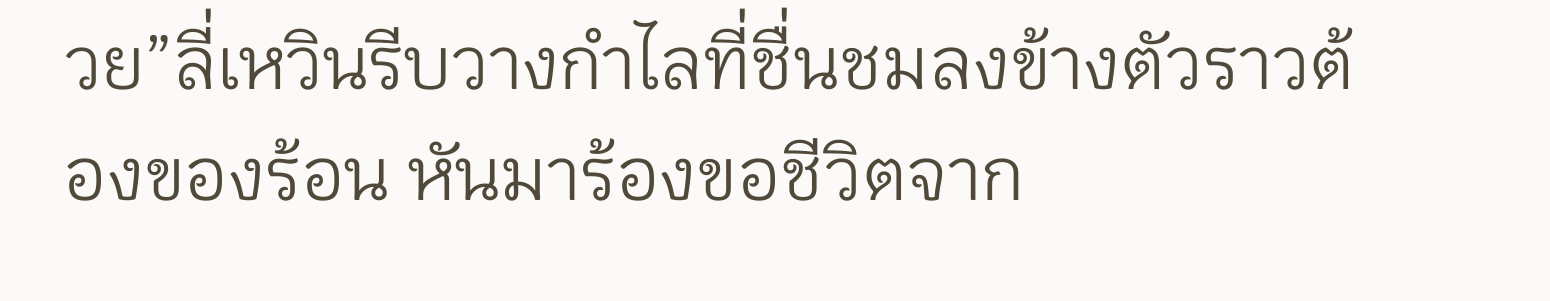วย”ลี่เหวินรีบวางกำไลที่ชื่นชมลงข้างตัวราวต้องของร้อน หันมาร้องขอชีวิตจาก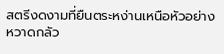สตรีงดงามที่ยืนตระหง่านเหนือหัวอย่างหวาดกลัว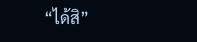“ได้สิ”